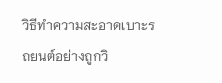วิธีทำความสะอาดเบาะรถยนต์อย่างถูกวิ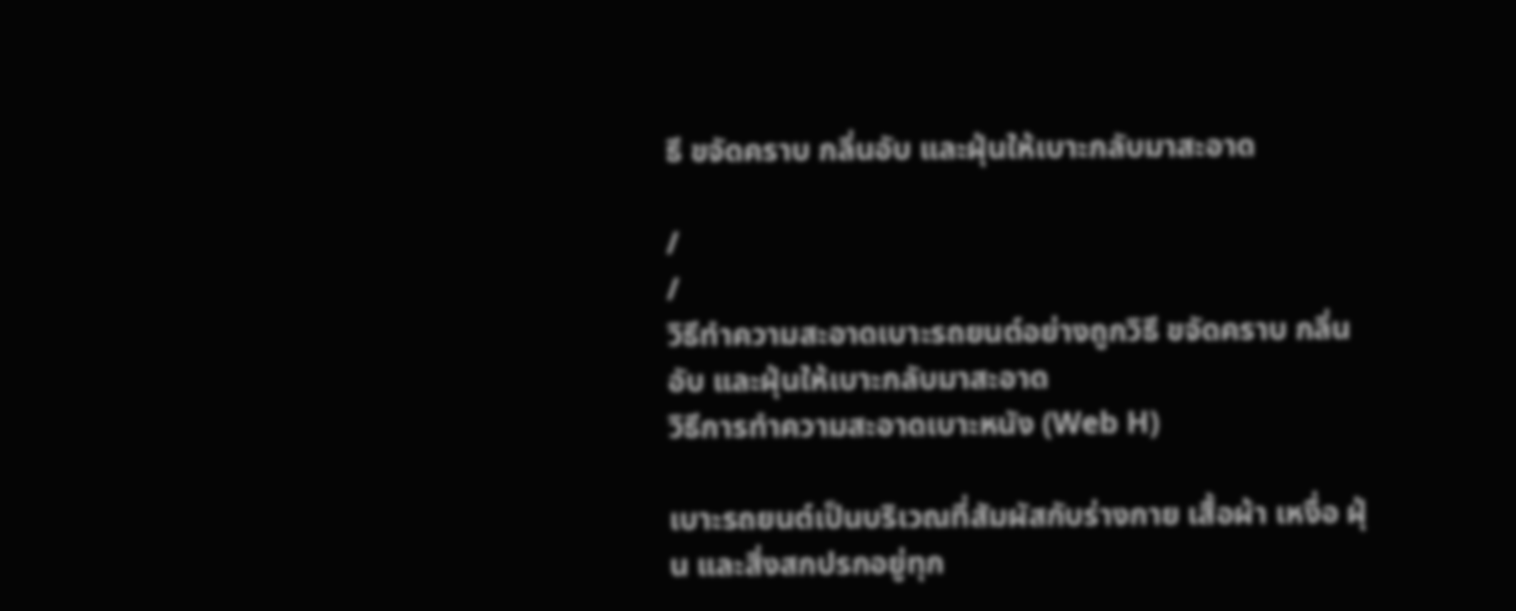ธี ขจัดคราบ กลิ่นอับ และฝุ่นให้เบาะกลับมาสะอาด

/
/
วิธีทำความสะอาดเบาะรถยนต์อย่างถูกวิธี ขจัดคราบ กลิ่นอับ และฝุ่นให้เบาะกลับมาสะอาด
วิธีการทำความสะอาดเบาะหนัง (Web H)

เบาะรถยนต์เป็นบริเวณที่สัมผัสกับร่างกาย เสื้อผ้า เหงื่อ ฝุ่น และสิ่งสกปรกอยู่ทุก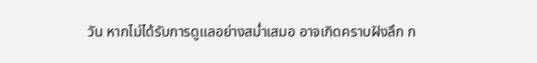วัน หากไม่ได้รับการดูแลอย่างสม่ำเสมอ อาจเกิดคราบฝังลึก ก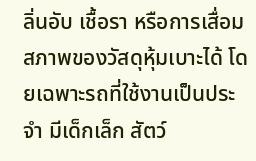ลิ่นอับ เชื้อรา หรือการเสื่อมสภาพของวัสดุหุ้มเบาะได้ โดยเฉพาะรถที่ใช้งานเป็นประจำ มีเด็กเล็ก สัตว์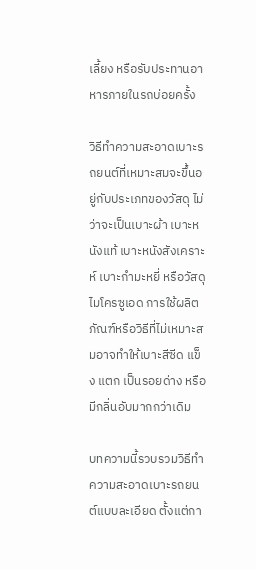เลี้ยง หรือรับประทานอาหารภายในรถบ่อยครั้ง

วิธีทำความสะอาดเบาะรถยนต์ที่เหมาะสมจะขึ้นอยู่กับประเภทของวัสดุ ไม่ว่าจะเป็นเบาะผ้า เบาะหนังแท้ เบาะหนังสังเคราะห์ เบาะกำมะหยี่ หรือวัสดุไมโครซูเอด การใช้ผลิตภัณฑ์หรือวิธีที่ไม่เหมาะสมอาจทำให้เบาะสีซีด แข็ง แตก เป็นรอยด่าง หรือมีกลิ่นอับมากกว่าเดิม

บทความนี้รวบรวมวิธีทำความสะอาดเบาะรถยนต์แบบละเอียด ตั้งแต่กา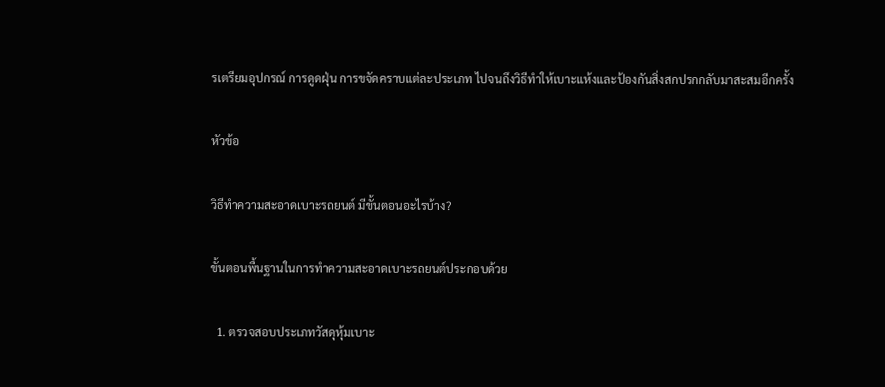รเตรียมอุปกรณ์ การดูดฝุ่น การขจัดคราบแต่ละประเภท ไปจนถึงวิธีทำให้เบาะแห้งและป้องกันสิ่งสกปรกกลับมาสะสมอีกครั้ง

หัวข้อ

วิธีทำความสะอาดเบาะรถยนต์ มีขั้นตอนอะไรบ้าง?

ขั้นตอนพื้นฐานในการทำความสะอาดเบาะรถยนต์ประกอบด้วย

  1. ตรวจสอบประเภทวัสดุหุ้มเบาะ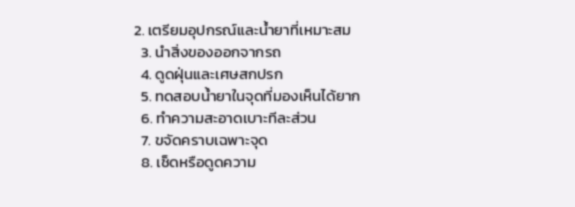2. เตรียมอุปกรณ์และน้ำยาที่เหมาะสม
  3. นำสิ่งของออกจากรถ
  4. ดูดฝุ่นและเศษสกปรก
  5. ทดสอบน้ำยาในจุดที่มองเห็นได้ยาก
  6. ทำความสะอาดเบาะทีละส่วน
  7. ขจัดคราบเฉพาะจุด
  8. เช็ดหรือดูดความ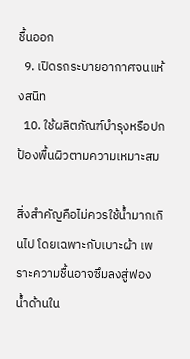ชื้นออก
  9. เปิดรถระบายอากาศจนแห้งสนิท
  10. ใช้ผลิตภัณฑ์บำรุงหรือปกป้องพื้นผิวตามความเหมาะสม

สิ่งสำคัญคือไม่ควรใช้น้ำมากเกินไป โดยเฉพาะกับเบาะผ้า เพราะความชื้นอาจซึมลงสู่ฟองน้ำด้านใน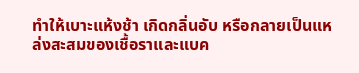ทำให้เบาะแห้งช้า เกิดกลิ่นอับ หรือกลายเป็นแหล่งสะสมของเชื้อราและแบค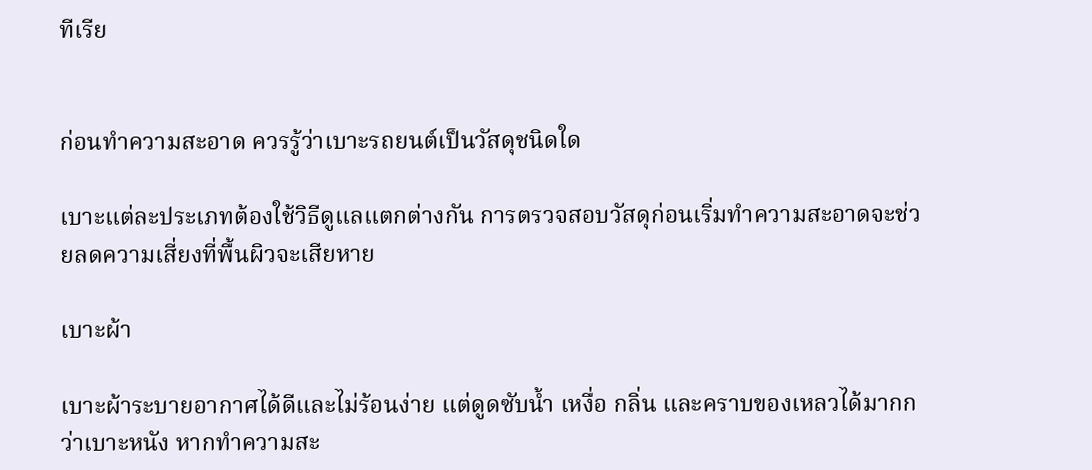ทีเรีย


ก่อนทำความสะอาด ควรรู้ว่าเบาะรถยนต์เป็นวัสดุชนิดใด

เบาะแต่ละประเภทต้องใช้วิธีดูแลแตกต่างกัน การตรวจสอบวัสดุก่อนเริ่มทำความสะอาดจะช่วยลดความเสี่ยงที่พื้นผิวจะเสียหาย

เบาะผ้า

เบาะผ้าระบายอากาศได้ดีและไม่ร้อนง่าย แต่ดูดซับน้ำ เหงื่อ กลิ่น และคราบของเหลวได้มากกว่าเบาะหนัง หากทำความสะ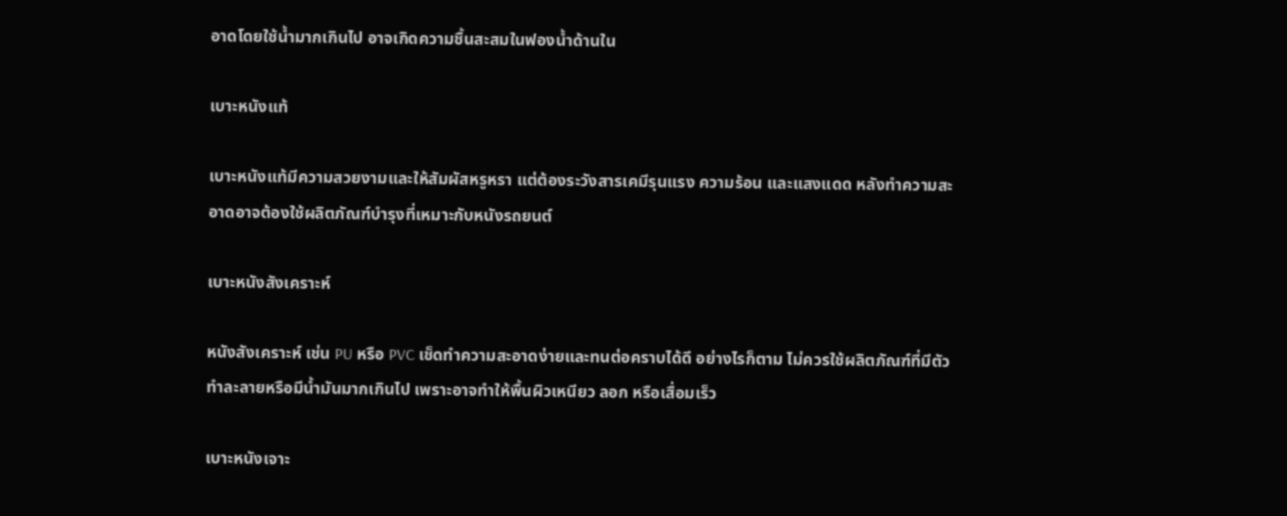อาดโดยใช้น้ำมากเกินไป อาจเกิดความชื้นสะสมในฟองน้ำด้านใน

เบาะหนังแท้

เบาะหนังแท้มีความสวยงามและให้สัมผัสหรูหรา แต่ต้องระวังสารเคมีรุนแรง ความร้อน และแสงแดด หลังทำความสะอาดอาจต้องใช้ผลิตภัณฑ์บำรุงที่เหมาะกับหนังรถยนต์

เบาะหนังสังเคราะห์

หนังสังเคราะห์ เช่น PU หรือ PVC เช็ดทำความสะอาดง่ายและทนต่อคราบได้ดี อย่างไรก็ตาม ไม่ควรใช้ผลิตภัณฑ์ที่มีตัวทำละลายหรือมีน้ำมันมากเกินไป เพราะอาจทำให้พื้นผิวเหนียว ลอก หรือเสื่อมเร็ว

เบาะหนังเจาะ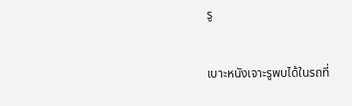รู

เบาะหนังเจาะรูพบได้ในรถที่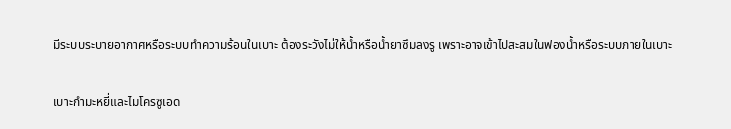มีระบบระบายอากาศหรือระบบทำความร้อนในเบาะ ต้องระวังไม่ให้น้ำหรือน้ำยาซึมลงรู เพราะอาจเข้าไปสะสมในฟองน้ำหรือระบบภายในเบาะ

เบาะกำมะหยี่และไมโครซูเอด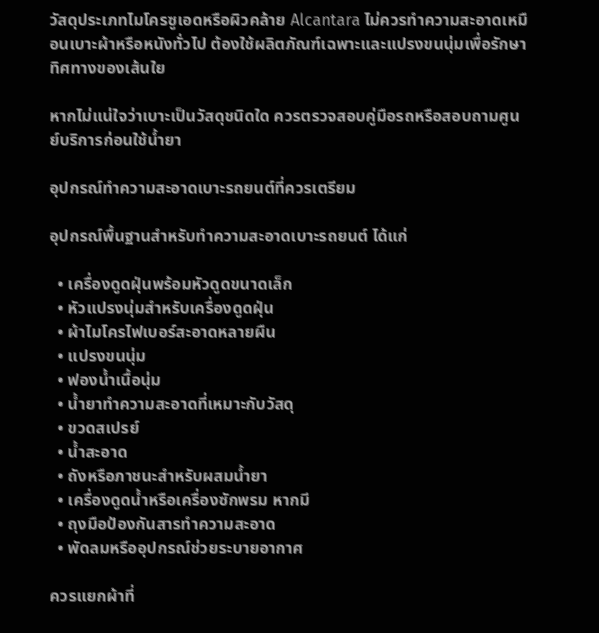วัสดุประเภทไมโครซูเอดหรือผิวคล้าย Alcantara ไม่ควรทำความสะอาดเหมือนเบาะผ้าหรือหนังทั่วไป ต้องใช้ผลิตภัณฑ์เฉพาะและแปรงขนนุ่มเพื่อรักษาทิศทางของเส้นใย

หากไม่แน่ใจว่าเบาะเป็นวัสดุชนิดใด ควรตรวจสอบคู่มือรถหรือสอบถามศูนย์บริการก่อนใช้น้ำยา

อุปกรณ์ทำความสะอาดเบาะรถยนต์ที่ควรเตรียม

อุปกรณ์พื้นฐานสำหรับทำความสะอาดเบาะรถยนต์ ได้แก่

  • เครื่องดูดฝุ่นพร้อมหัวดูดขนาดเล็ก
  • หัวแปรงนุ่มสำหรับเครื่องดูดฝุ่น
  • ผ้าไมโครไฟเบอร์สะอาดหลายผืน
  • แปรงขนนุ่ม
  • ฟองน้ำเนื้อนุ่ม
  • น้ำยาทำความสะอาดที่เหมาะกับวัสดุ
  • ขวดสเปรย์
  • น้ำสะอาด
  • ถังหรือภาชนะสำหรับผสมน้ำยา
  • เครื่องดูดน้ำหรือเครื่องซักพรม หากมี
  • ถุงมือป้องกันสารทำความสะอาด
  • พัดลมหรืออุปกรณ์ช่วยระบายอากาศ

ควรแยกผ้าที่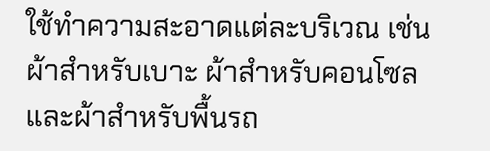ใช้ทำความสะอาดแต่ละบริเวณ เช่น ผ้าสำหรับเบาะ ผ้าสำหรับคอนโซล และผ้าสำหรับพื้นรถ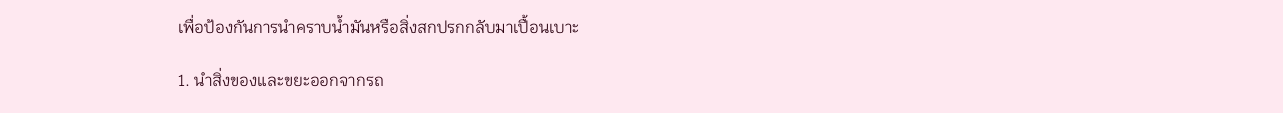เพื่อป้องกันการนำคราบน้ำมันหรือสิ่งสกปรกกลับมาเปื้อนเบาะ

1. นำสิ่งของและขยะออกจากรถ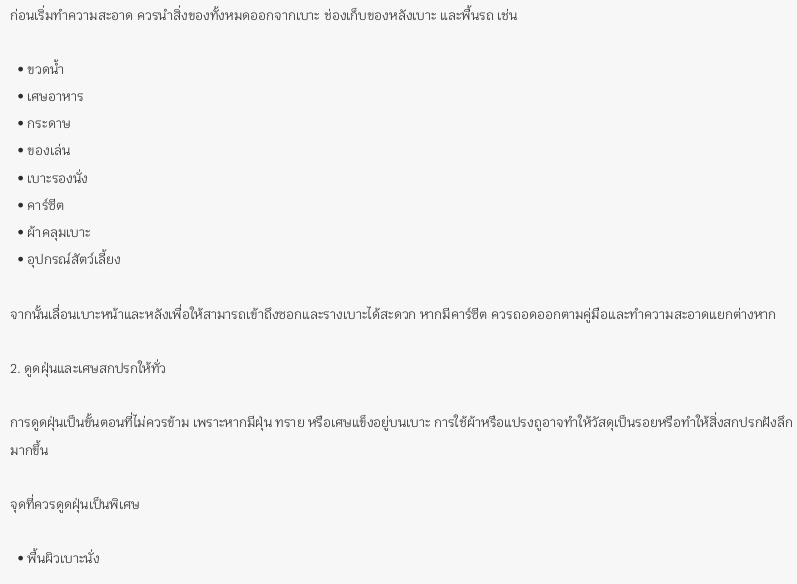ก่อนเริ่มทำความสะอาด ควรนำสิ่งของทั้งหมดออกจากเบาะ ช่องเก็บของหลังเบาะ และพื้นรถ เช่น

  • ขวดน้ำ
  • เศษอาหาร
  • กระดาษ
  • ของเล่น
  • เบาะรองนั่ง
  • คาร์ซีต
  • ผ้าคลุมเบาะ
  • อุปกรณ์สัตว์เลี้ยง

จากนั้นเลื่อนเบาะหน้าและหลังเพื่อให้สามารถเข้าถึงซอกและรางเบาะได้สะดวก หากมีคาร์ซีต ควรถอดออกตามคู่มือและทำความสะอาดแยกต่างหาก

2. ดูดฝุ่นและเศษสกปรกให้ทั่ว

การดูดฝุ่นเป็นขั้นตอนที่ไม่ควรข้าม เพราะหากมีฝุ่น ทราย หรือเศษแข็งอยู่บนเบาะ การใช้ผ้าหรือแปรงถูอาจทำให้วัสดุเป็นรอยหรือทำให้สิ่งสกปรกฝังลึกมากขึ้น

จุดที่ควรดูดฝุ่นเป็นพิเศษ

  • พื้นผิวเบาะนั่ง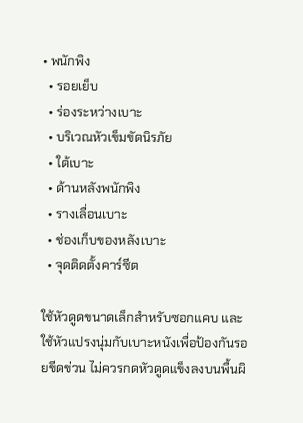• พนักพิง
  • รอยเย็บ
  • ร่องระหว่างเบาะ
  • บริเวณหัวเข็มขัดนิรภัย
  • ใต้เบาะ
  • ด้านหลังพนักพิง
  • รางเลื่อนเบาะ
  • ช่องเก็บของหลังเบาะ
  • จุดติดตั้งคาร์ซีต

ใช้หัวดูดขนาดเล็กสำหรับซอกแคบ และใช้หัวแปรงนุ่มกับเบาะหนังเพื่อป้องกันรอยขีดข่วน ไม่ควรกดหัวดูดแข็งลงบนพื้นผิ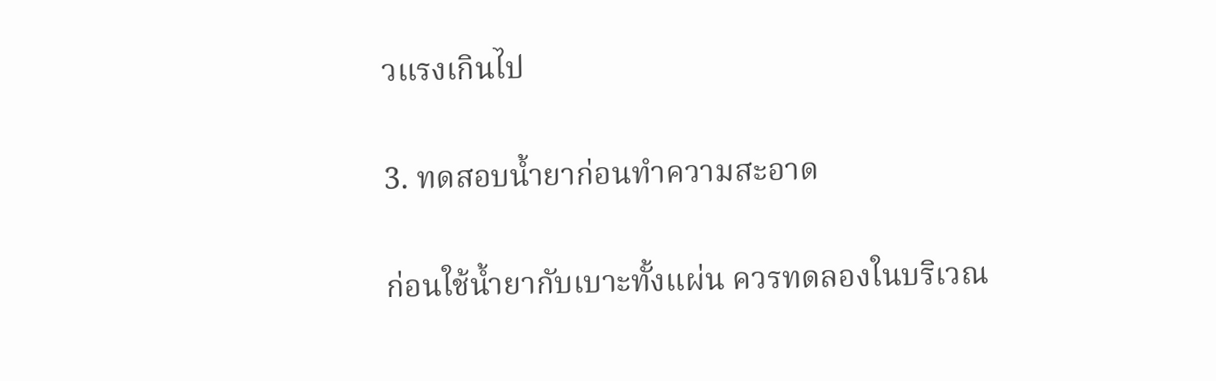วแรงเกินไป

3. ทดสอบน้ำยาก่อนทำความสะอาด

ก่อนใช้น้ำยากับเบาะทั้งแผ่น ควรทดลองในบริเวณ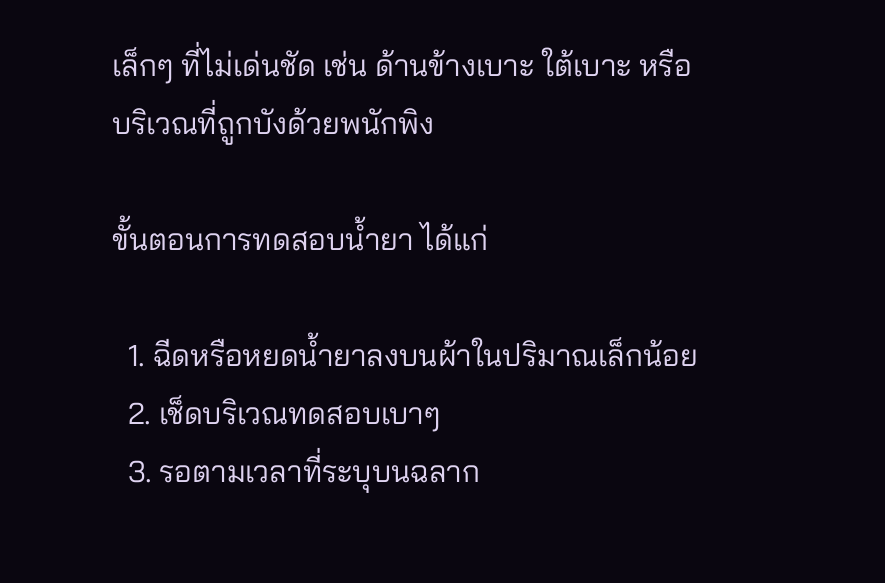เล็กๆ ที่ไม่เด่นชัด เช่น ด้านข้างเบาะ ใต้เบาะ หรือบริเวณที่ถูกบังด้วยพนักพิง

ขั้นตอนการทดสอบน้ำยา ได้แก่

  1. ฉีดหรือหยดน้ำยาลงบนผ้าในปริมาณเล็กน้อย
  2. เช็ดบริเวณทดสอบเบาๆ
  3. รอตามเวลาที่ระบุบนฉลาก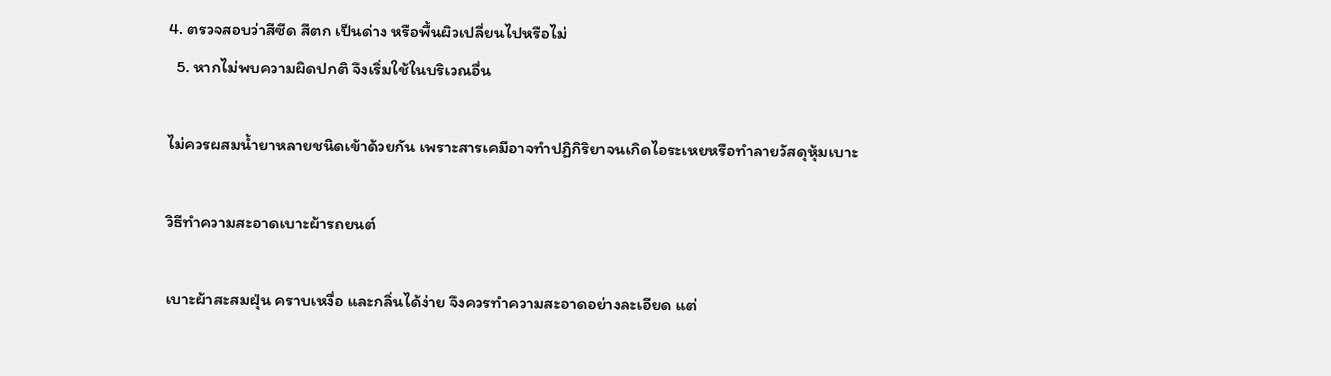4. ตรวจสอบว่าสีซีด สีตก เป็นด่าง หรือพื้นผิวเปลี่ยนไปหรือไม่
  5. หากไม่พบความผิดปกติ จึงเริ่มใช้ในบริเวณอื่น

ไม่ควรผสมน้ำยาหลายชนิดเข้าด้วยกัน เพราะสารเคมีอาจทำปฏิกิริยาจนเกิดไอระเหยหรือทำลายวัสดุหุ้มเบาะ

วิธีทำความสะอาดเบาะผ้ารถยนต์

เบาะผ้าสะสมฝุ่น คราบเหงื่อ และกลิ่นได้ง่าย จึงควรทำความสะอาดอย่างละเอียด แต่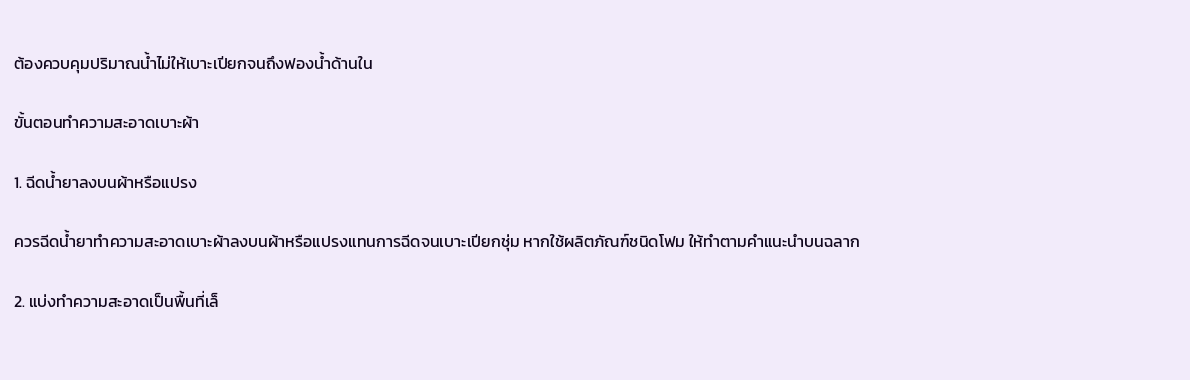ต้องควบคุมปริมาณน้ำไม่ให้เบาะเปียกจนถึงฟองน้ำด้านใน

ขั้นตอนทำความสะอาดเบาะผ้า

1. ฉีดน้ำยาลงบนผ้าหรือแปรง

ควรฉีดน้ำยาทำความสะอาดเบาะผ้าลงบนผ้าหรือแปรงแทนการฉีดจนเบาะเปียกชุ่ม หากใช้ผลิตภัณฑ์ชนิดโฟม ให้ทำตามคำแนะนำบนฉลาก

2. แบ่งทำความสะอาดเป็นพื้นที่เล็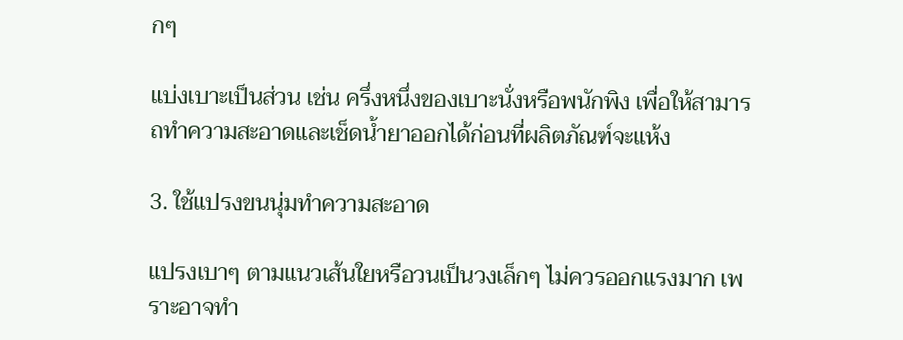กๆ

แบ่งเบาะเป็นส่วน เช่น ครึ่งหนึ่งของเบาะนั่งหรือพนักพิง เพื่อให้สามารถทำความสะอาดและเช็ดน้ำยาออกได้ก่อนที่ผลิตภัณฑ์จะแห้ง

3. ใช้แปรงขนนุ่มทำความสะอาด

แปรงเบาๆ ตามแนวเส้นใยหรือวนเป็นวงเล็กๆ ไม่ควรออกแรงมาก เพราะอาจทำ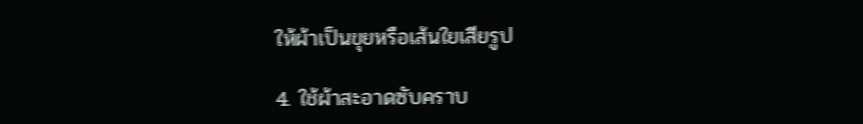ให้ผ้าเป็นขุยหรือเส้นใยเสียรูป

4. ใช้ผ้าสะอาดซับคราบ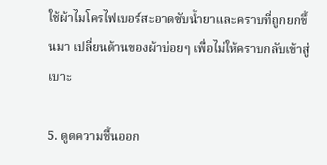ใช้ผ้าไมโครไฟเบอร์สะอาดซับน้ำยาและคราบที่ถูกยกขึ้นมา เปลี่ยนด้านของผ้าบ่อยๆ เพื่อไม่ให้คราบกลับเข้าสู่เบาะ

5. ดูดความชื้นออก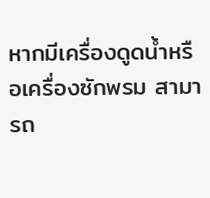หากมีเครื่องดูดน้ำหรือเครื่องซักพรม สามารถ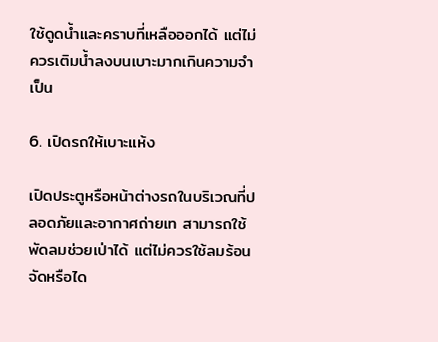ใช้ดูดน้ำและคราบที่เหลือออกได้ แต่ไม่ควรเติมน้ำลงบนเบาะมากเกินความจำเป็น

6. เปิดรถให้เบาะแห้ง

เปิดประตูหรือหน้าต่างรถในบริเวณที่ปลอดภัยและอากาศถ่ายเท สามารถใช้พัดลมช่วยเป่าได้ แต่ไม่ควรใช้ลมร้อนจัดหรือได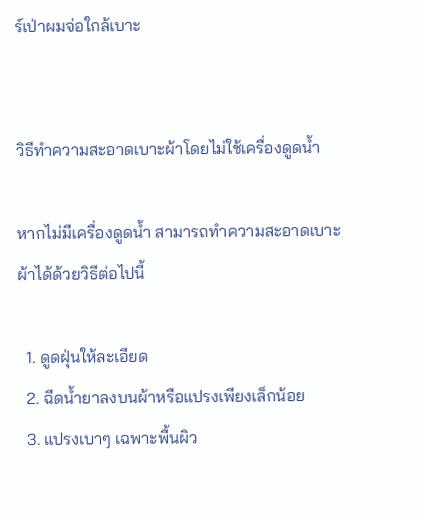ร์เป่าผมจ่อใกล้เบาะ


วิธีทำความสะอาดเบาะผ้าโดยไม่ใช้เครื่องดูดน้ำ

หากไม่มีเครื่องดูดน้ำ สามารถทำความสะอาดเบาะผ้าได้ด้วยวิธีต่อไปนี้

  1. ดูดฝุ่นให้ละเอียด
  2. ฉีดน้ำยาลงบนผ้าหรือแปรงเพียงเล็กน้อย
  3. แปรงเบาๆ เฉพาะพื้นผิว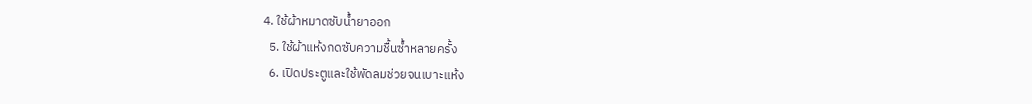4. ใช้ผ้าหมาดซับน้ำยาออก
  5. ใช้ผ้าแห้งกดซับความชื้นซ้ำหลายครั้ง
  6. เปิดประตูและใช้พัดลมช่วยจนเบาะแห้ง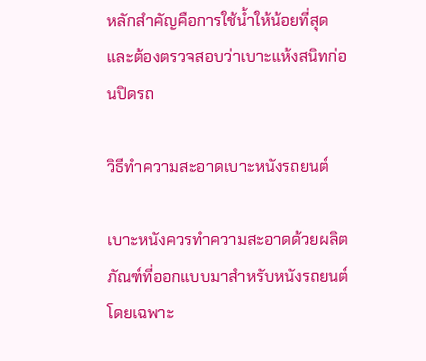หลักสำคัญคือการใช้น้ำให้น้อยที่สุด และต้องตรวจสอบว่าเบาะแห้งสนิทก่อนปิดรถ

วิธีทำความสะอาดเบาะหนังรถยนต์

เบาะหนังควรทำความสะอาดด้วยผลิตภัณฑ์ที่ออกแบบมาสำหรับหนังรถยนต์โดยเฉพาะ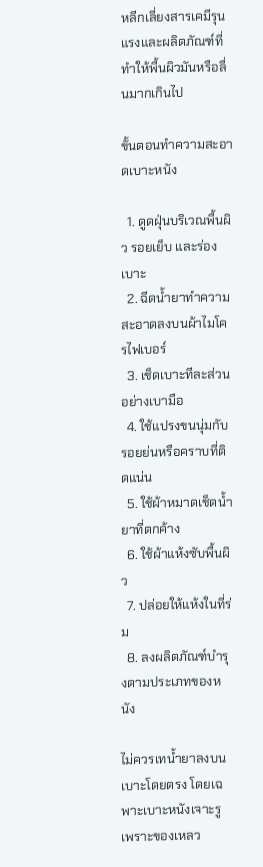หลีกเลี่ยงสารเคมีรุนแรงและผลิตภัณฑ์ที่ทำให้พื้นผิวมันหรือลื่นมากเกินไป

ขั้นตอนทำความสะอาดเบาะหนัง

  1. ดูดฝุ่นบริเวณพื้นผิว รอยเย็บ และร่องเบาะ
  2. ฉีดน้ำยาทำความสะอาดลงบนผ้าไมโครไฟเบอร์
  3. เช็ดเบาะทีละส่วนอย่างเบามือ
  4. ใช้แปรงขนนุ่มกับรอยย่นหรือคราบที่ติดแน่น
  5. ใช้ผ้าหมาดเช็ดน้ำยาที่ตกค้าง
  6. ใช้ผ้าแห้งซับพื้นผิว
  7. ปล่อยให้แห้งในที่ร่ม
  8. ลงผลิตภัณฑ์บำรุงตามประเภทของหนัง

ไม่ควรเทน้ำยาลงบนเบาะโดยตรง โดยเฉพาะเบาะหนังเจาะรู เพราะของเหลว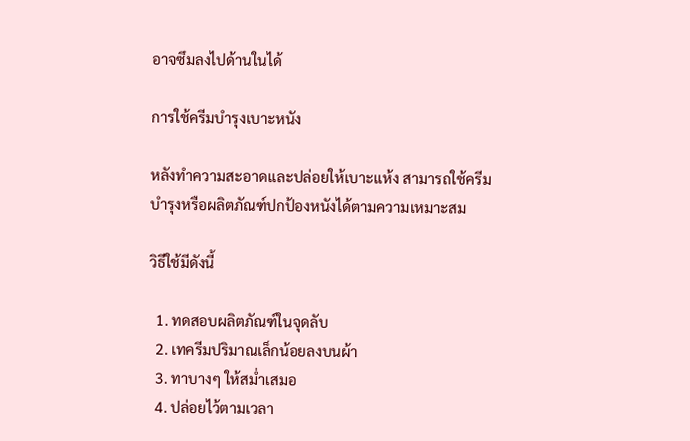อาจซึมลงไปด้านในได้

การใช้ครีมบำรุงเบาะหนัง

หลังทำความสะอาดและปล่อยให้เบาะแห้ง สามารถใช้ครีมบำรุงหรือผลิตภัณฑ์ปกป้องหนังได้ตามความเหมาะสม

วิธีใช้มีดังนี้

  1. ทดสอบผลิตภัณฑ์ในจุดลับ
  2. เทครีมปริมาณเล็กน้อยลงบนผ้า
  3. ทาบางๆ ให้สม่ำเสมอ
  4. ปล่อยไว้ตามเวลา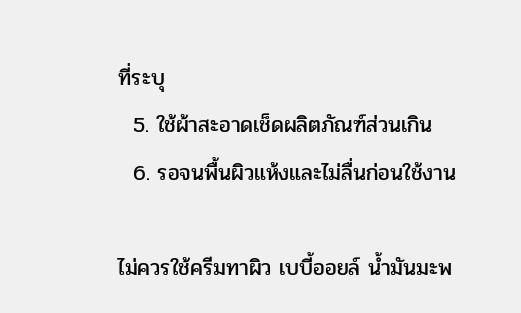ที่ระบุ
  5. ใช้ผ้าสะอาดเช็ดผลิตภัณฑ์ส่วนเกิน
  6. รอจนพื้นผิวแห้งและไม่ลื่นก่อนใช้งาน

ไม่ควรใช้ครีมทาผิว เบบี้ออยล์ น้ำมันมะพ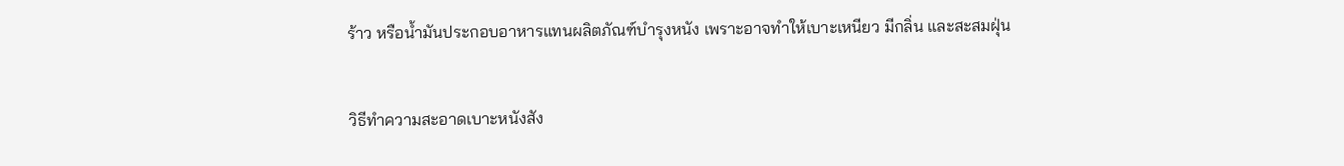ร้าว หรือน้ำมันประกอบอาหารแทนผลิตภัณฑ์บำรุงหนัง เพราะอาจทำให้เบาะเหนียว มีกลิ่น และสะสมฝุ่น


วิธีทำความสะอาดเบาะหนังสัง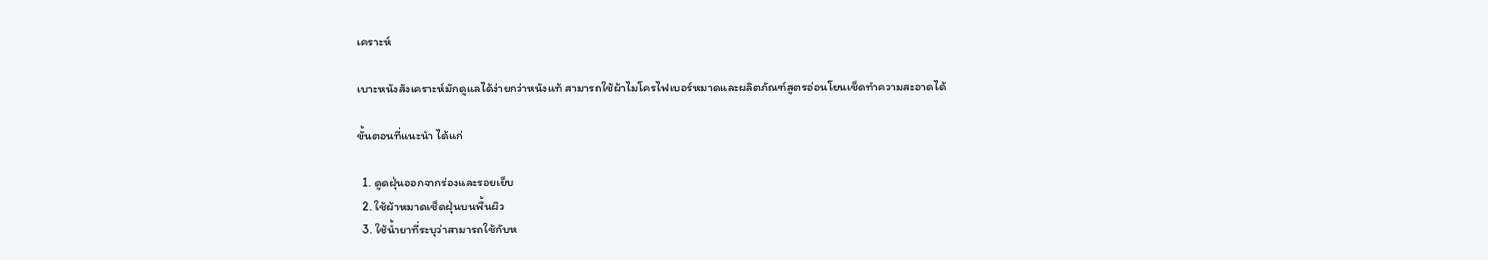เคราะห์

เบาะหนังสังเคราะห์มักดูแลได้ง่ายกว่าหนังแท้ สามารถใช้ผ้าไมโครไฟเบอร์หมาดและผลิตภัณฑ์สูตรอ่อนโยนเช็ดทำความสะอาดได้

ขั้นตอนที่แนะนำ ได้แก่

  1. ดูดฝุ่นออกจากร่องและรอยเย็บ
  2. ใช้ผ้าหมาดเช็ดฝุ่นบนพื้นผิว
  3. ใช้น้ำยาที่ระบุว่าสามารถใช้กับห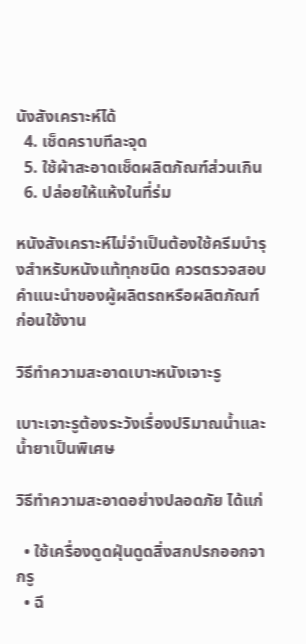นังสังเคราะห์ได้
  4. เช็ดคราบทีละจุด
  5. ใช้ผ้าสะอาดเช็ดผลิตภัณฑ์ส่วนเกิน
  6. ปล่อยให้แห้งในที่ร่ม

หนังสังเคราะห์ไม่จำเป็นต้องใช้ครีมบำรุงสำหรับหนังแท้ทุกชนิด ควรตรวจสอบคำแนะนำของผู้ผลิตรถหรือผลิตภัณฑ์ก่อนใช้งาน

วิธีทำความสะอาดเบาะหนังเจาะรู

เบาะเจาะรูต้องระวังเรื่องปริมาณน้ำและน้ำยาเป็นพิเศษ

วิธีทำความสะอาดอย่างปลอดภัย ได้แก่

  • ใช้เครื่องดูดฝุ่นดูดสิ่งสกปรกออกจากรู
  • ฉี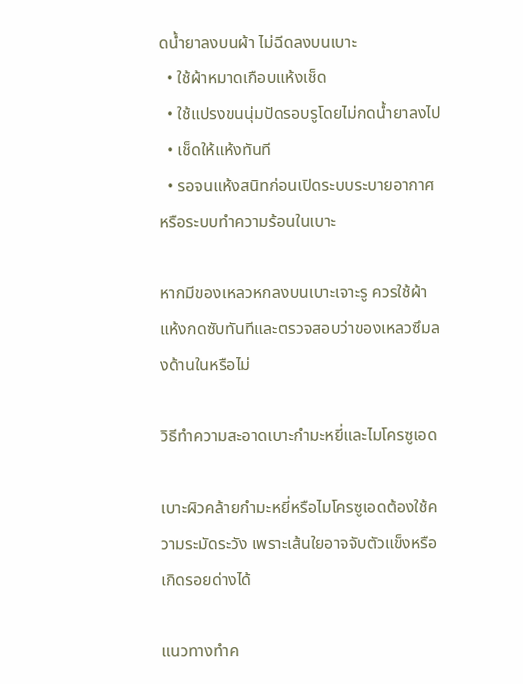ดน้ำยาลงบนผ้า ไม่ฉีดลงบนเบาะ
  • ใช้ผ้าหมาดเกือบแห้งเช็ด
  • ใช้แปรงขนนุ่มปัดรอบรูโดยไม่กดน้ำยาลงไป
  • เช็ดให้แห้งทันที
  • รอจนแห้งสนิทก่อนเปิดระบบระบายอากาศหรือระบบทำความร้อนในเบาะ

หากมีของเหลวหกลงบนเบาะเจาะรู ควรใช้ผ้าแห้งกดซับทันทีและตรวจสอบว่าของเหลวซึมลงด้านในหรือไม่

วิธีทำความสะอาดเบาะกำมะหยี่และไมโครซูเอด

เบาะผิวคล้ายกำมะหยี่หรือไมโครซูเอดต้องใช้ความระมัดระวัง เพราะเส้นใยอาจจับตัวแข็งหรือเกิดรอยด่างได้

แนวทางทำค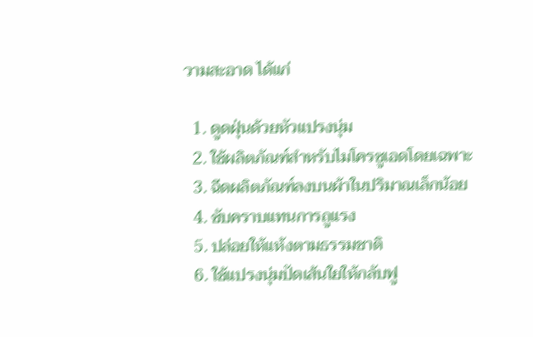วามสะอาด ได้แก่

  1. ดูดฝุ่นด้วยหัวแปรงนุ่ม
  2. ใช้ผลิตภัณฑ์สำหรับไมโครซูเอดโดยเฉพาะ
  3. ฉีดผลิตภัณฑ์ลงบนผ้าในปริมาณเล็กน้อย
  4. ซับคราบแทนการถูแรง
  5. ปล่อยให้แห้งตามธรรมชาติ
  6. ใช้แปรงนุ่มปัดเส้นใยให้กลับฟู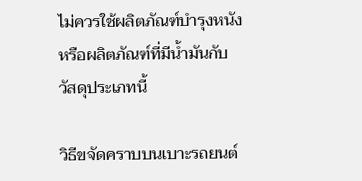ไม่ควรใช้ผลิตภัณฑ์บำรุงหนังหรือผลิตภัณฑ์ที่มีน้ำมันกับวัสดุประเภทนี้

วิธีขจัดคราบบนเบาะรถยนต์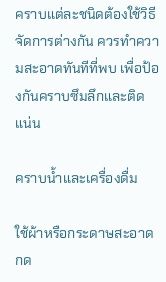คราบแต่ละชนิดต้องใช้วิธีจัดการต่างกัน ควรทำความสะอาดทันทีที่พบ เพื่อป้องกันคราบซึมลึกและติดแน่น

คราบน้ำและเครื่องดื่ม

ใช้ผ้าหรือกระดาษสะอาดกด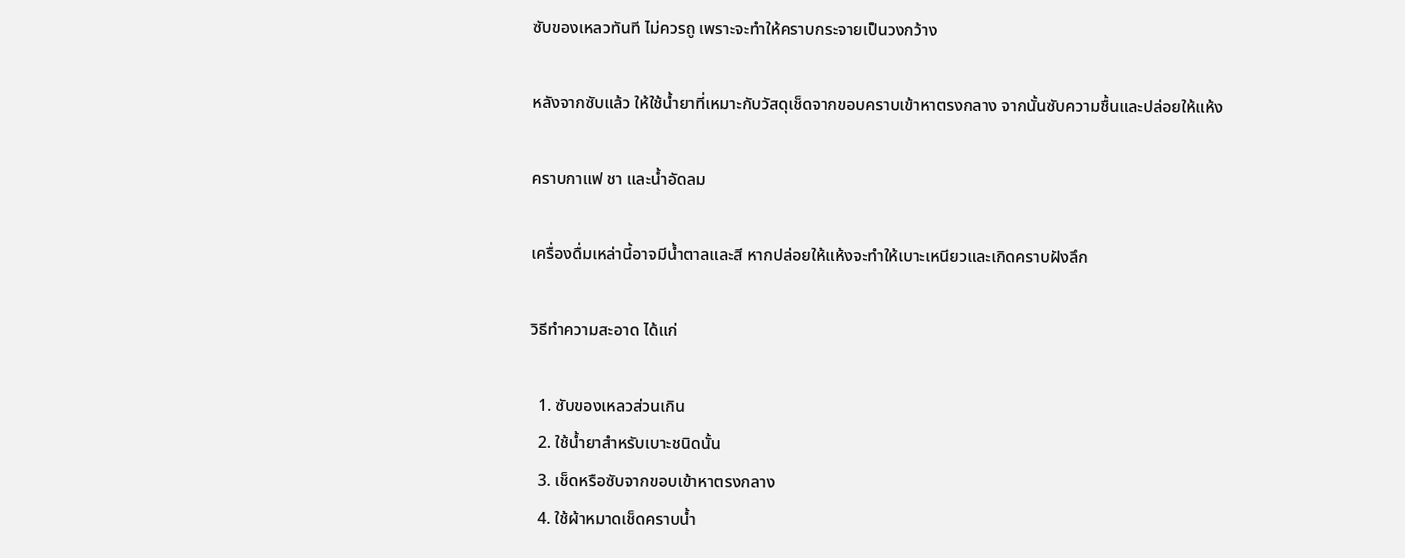ซับของเหลวทันที ไม่ควรถู เพราะจะทำให้คราบกระจายเป็นวงกว้าง

หลังจากซับแล้ว ให้ใช้น้ำยาที่เหมาะกับวัสดุเช็ดจากขอบคราบเข้าหาตรงกลาง จากนั้นซับความชื้นและปล่อยให้แห้ง

คราบกาแฟ ชา และน้ำอัดลม

เครื่องดื่มเหล่านี้อาจมีน้ำตาลและสี หากปล่อยให้แห้งจะทำให้เบาะเหนียวและเกิดคราบฝังลึก

วิธีทำความสะอาด ได้แก่

  1. ซับของเหลวส่วนเกิน
  2. ใช้น้ำยาสำหรับเบาะชนิดนั้น
  3. เช็ดหรือซับจากขอบเข้าหาตรงกลาง
  4. ใช้ผ้าหมาดเช็ดคราบน้ำ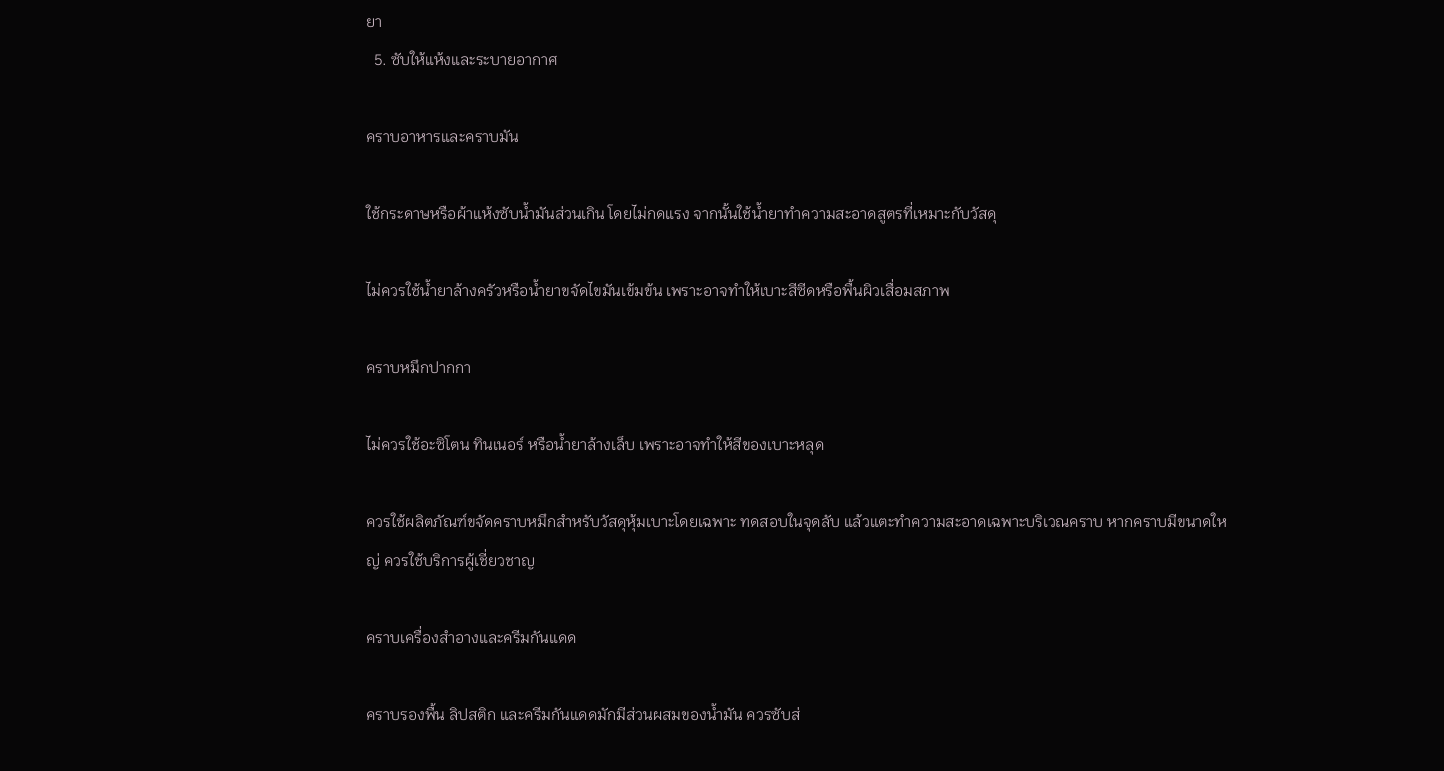ยา
  5. ซับให้แห้งและระบายอากาศ

คราบอาหารและคราบมัน

ใช้กระดาษหรือผ้าแห้งซับน้ำมันส่วนเกิน โดยไม่กดแรง จากนั้นใช้น้ำยาทำความสะอาดสูตรที่เหมาะกับวัสดุ

ไม่ควรใช้น้ำยาล้างครัวหรือน้ำยาขจัดไขมันเข้มข้น เพราะอาจทำให้เบาะสีซีดหรือพื้นผิวเสื่อมสภาพ

คราบหมึกปากกา

ไม่ควรใช้อะซิโตน ทินเนอร์ หรือน้ำยาล้างเล็บ เพราะอาจทำให้สีของเบาะหลุด

ควรใช้ผลิตภัณฑ์ขจัดคราบหมึกสำหรับวัสดุหุ้มเบาะโดยเฉพาะ ทดสอบในจุดลับ แล้วแตะทำความสะอาดเฉพาะบริเวณคราบ หากคราบมีขนาดใหญ่ ควรใช้บริการผู้เชี่ยวชาญ

คราบเครื่องสำอางและครีมกันแดด

คราบรองพื้น ลิปสติก และครีมกันแดดมักมีส่วนผสมของน้ำมัน ควรซับส่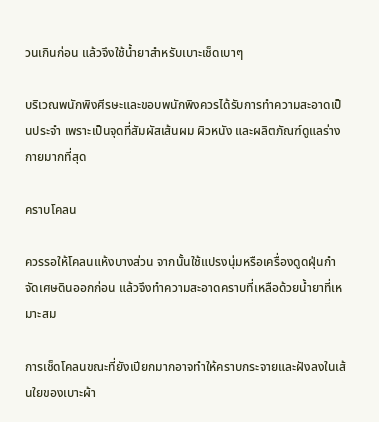วนเกินก่อน แล้วจึงใช้น้ำยาสำหรับเบาะเช็ดเบาๆ

บริเวณพนักพิงศีรษะและขอบพนักพิงควรได้รับการทำความสะอาดเป็นประจำ เพราะเป็นจุดที่สัมผัสเส้นผม ผิวหนัง และผลิตภัณฑ์ดูแลร่างกายมากที่สุด

คราบโคลน

ควรรอให้โคลนแห้งบางส่วน จากนั้นใช้แปรงนุ่มหรือเครื่องดูดฝุ่นกำจัดเศษดินออกก่อน แล้วจึงทำความสะอาดคราบที่เหลือด้วยน้ำยาที่เหมาะสม

การเช็ดโคลนขณะที่ยังเปียกมากอาจทำให้คราบกระจายและฝังลงในเส้นใยของเบาะผ้า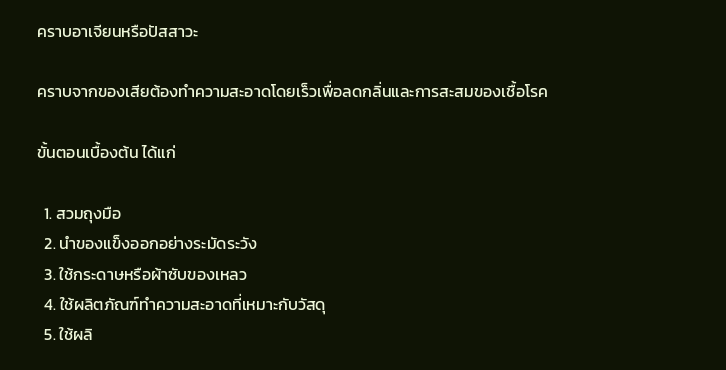คราบอาเจียนหรือปัสสาวะ

คราบจากของเสียต้องทำความสะอาดโดยเร็วเพื่อลดกลิ่นและการสะสมของเชื้อโรค

ขั้นตอนเบื้องต้น ได้แก่

  1. สวมถุงมือ
  2. นำของแข็งออกอย่างระมัดระวัง
  3. ใช้กระดาษหรือผ้าซับของเหลว
  4. ใช้ผลิตภัณฑ์ทำความสะอาดที่เหมาะกับวัสดุ
  5. ใช้ผลิ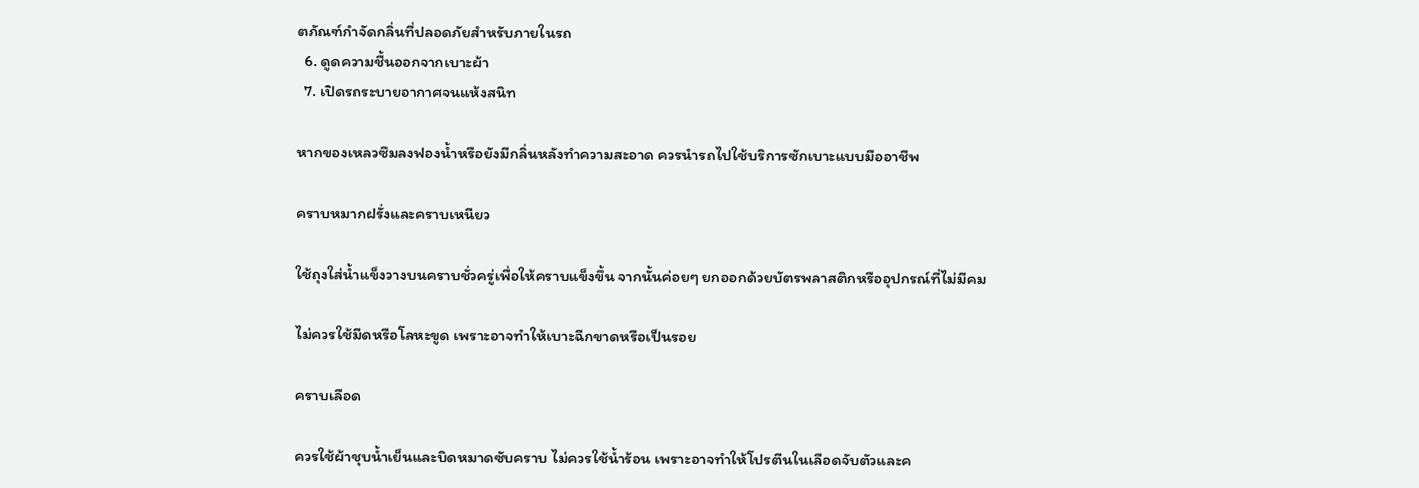ตภัณฑ์กำจัดกลิ่นที่ปลอดภัยสำหรับภายในรถ
  6. ดูดความชื้นออกจากเบาะผ้า
  7. เปิดรถระบายอากาศจนแห้งสนิท

หากของเหลวซึมลงฟองน้ำหรือยังมีกลิ่นหลังทำความสะอาด ควรนำรถไปใช้บริการซักเบาะแบบมืออาชีพ

คราบหมากฝรั่งและคราบเหนียว

ใช้ถุงใส่น้ำแข็งวางบนคราบชั่วครู่เพื่อให้คราบแข็งขึ้น จากนั้นค่อยๆ ยกออกด้วยบัตรพลาสติกหรืออุปกรณ์ที่ไม่มีคม

ไม่ควรใช้มีดหรือโลหะขูด เพราะอาจทำให้เบาะฉีกขาดหรือเป็นรอย

คราบเลือด

ควรใช้ผ้าชุบน้ำเย็นและบิดหมาดซับคราบ ไม่ควรใช้น้ำร้อน เพราะอาจทำให้โปรตีนในเลือดจับตัวและค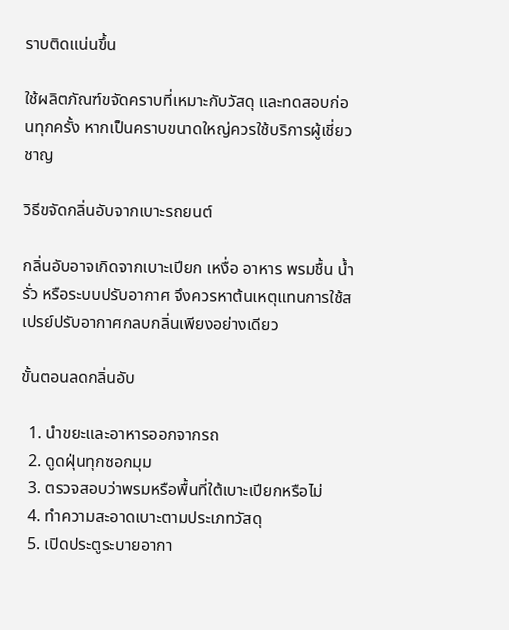ราบติดแน่นขึ้น

ใช้ผลิตภัณฑ์ขจัดคราบที่เหมาะกับวัสดุ และทดสอบก่อนทุกครั้ง หากเป็นคราบขนาดใหญ่ควรใช้บริการผู้เชี่ยวชาญ

วิธีขจัดกลิ่นอับจากเบาะรถยนต์

กลิ่นอับอาจเกิดจากเบาะเปียก เหงื่อ อาหาร พรมชื้น น้ำรั่ว หรือระบบปรับอากาศ จึงควรหาต้นเหตุแทนการใช้สเปรย์ปรับอากาศกลบกลิ่นเพียงอย่างเดียว

ขั้นตอนลดกลิ่นอับ

  1. นำขยะและอาหารออกจากรถ
  2. ดูดฝุ่นทุกซอกมุม
  3. ตรวจสอบว่าพรมหรือพื้นที่ใต้เบาะเปียกหรือไม่
  4. ทำความสะอาดเบาะตามประเภทวัสดุ
  5. เปิดประตูระบายอากา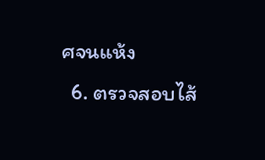ศจนแห้ง
  6. ตรวจสอบไส้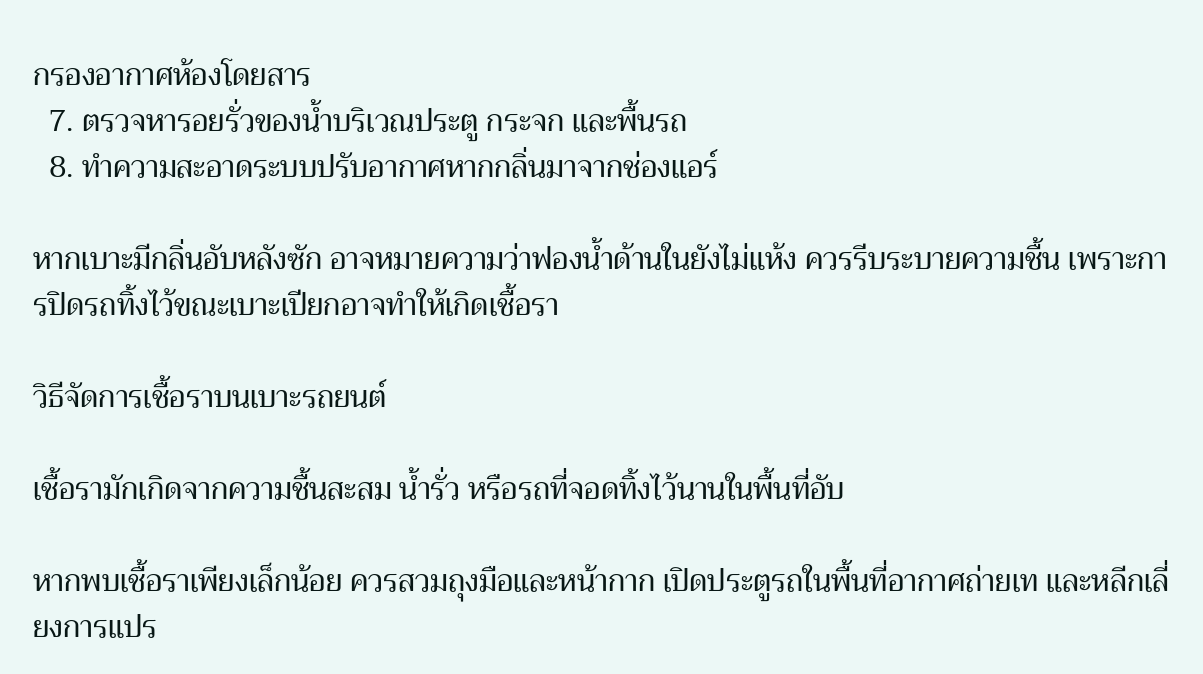กรองอากาศห้องโดยสาร
  7. ตรวจหารอยรั่วของน้ำบริเวณประตู กระจก และพื้นรถ
  8. ทำความสะอาดระบบปรับอากาศหากกลิ่นมาจากช่องแอร์

หากเบาะมีกลิ่นอับหลังซัก อาจหมายความว่าฟองน้ำด้านในยังไม่แห้ง ควรรีบระบายความชื้น เพราะการปิดรถทิ้งไว้ขณะเบาะเปียกอาจทำให้เกิดเชื้อรา

วิธีจัดการเชื้อราบนเบาะรถยนต์

เชื้อรามักเกิดจากความชื้นสะสม น้ำรั่ว หรือรถที่จอดทิ้งไว้นานในพื้นที่อับ

หากพบเชื้อราเพียงเล็กน้อย ควรสวมถุงมือและหน้ากาก เปิดประตูรถในพื้นที่อากาศถ่ายเท และหลีกเลี่ยงการแปร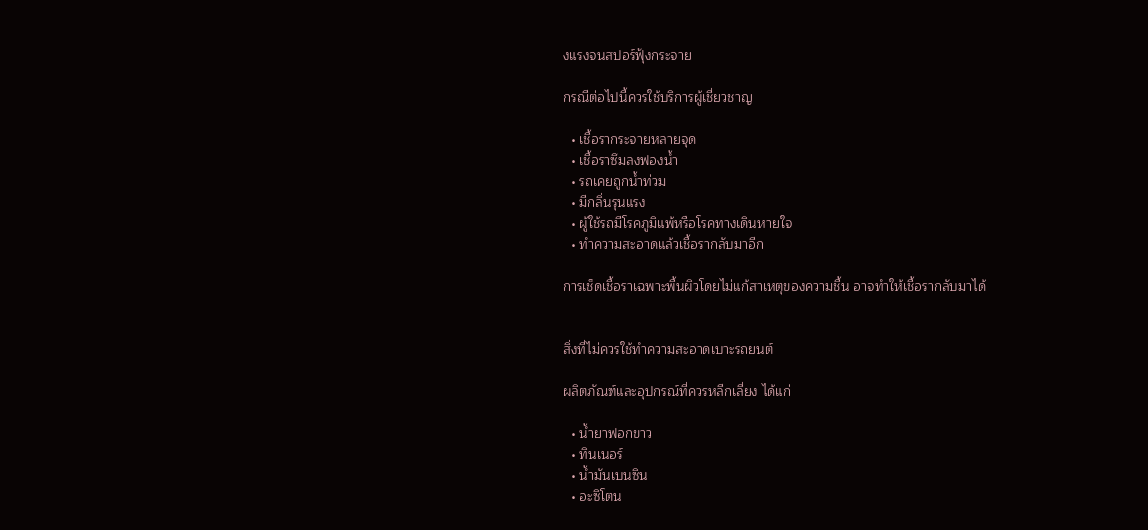งแรงจนสปอร์ฟุ้งกระจาย

กรณีต่อไปนี้ควรใช้บริการผู้เชี่ยวชาญ

  • เชื้อรากระจายหลายจุด
  • เชื้อราซึมลงฟองน้ำ
  • รถเคยถูกน้ำท่วม
  • มีกลิ่นรุนแรง
  • ผู้ใช้รถมีโรคภูมิแพ้หรือโรคทางเดินหายใจ
  • ทำความสะอาดแล้วเชื้อรากลับมาอีก

การเช็ดเชื้อราเฉพาะพื้นผิวโดยไม่แก้สาเหตุของความชื้น อาจทำให้เชื้อรากลับมาได้


สิ่งที่ไม่ควรใช้ทำความสะอาดเบาะรถยนต์

ผลิตภัณฑ์และอุปกรณ์ที่ควรหลีกเลี่ยง ได้แก่

  • น้ำยาฟอกขาว
  • ทินเนอร์
  • น้ำมันเบนซิน
  • อะซิโตน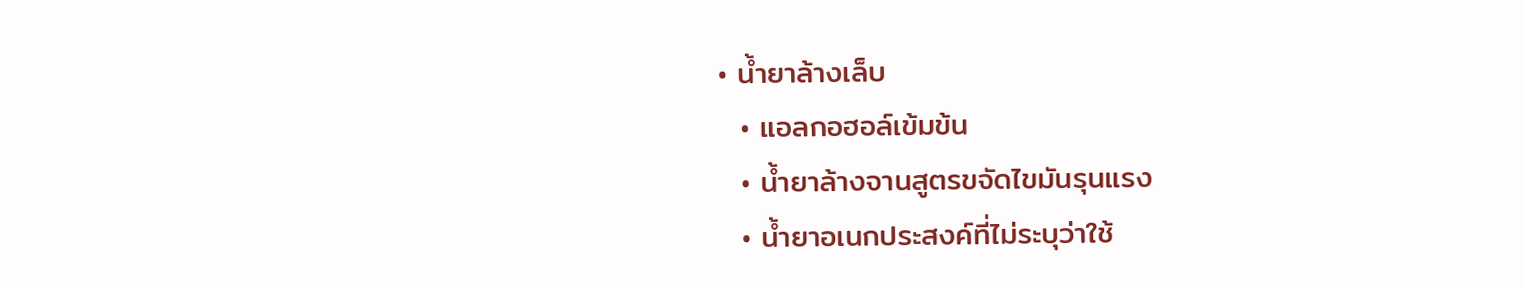• น้ำยาล้างเล็บ
  • แอลกอฮอล์เข้มข้น
  • น้ำยาล้างจานสูตรขจัดไขมันรุนแรง
  • น้ำยาอเนกประสงค์ที่ไม่ระบุว่าใช้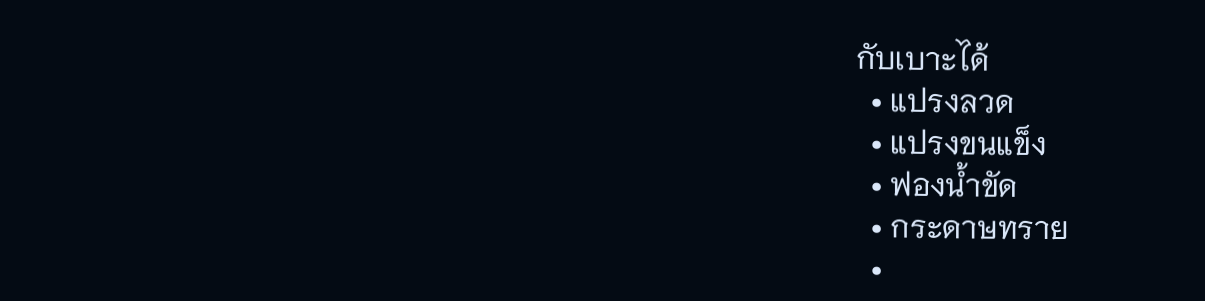กับเบาะได้
  • แปรงลวด
  • แปรงขนแข็ง
  • ฟองน้ำขัด
  • กระดาษทราย
  •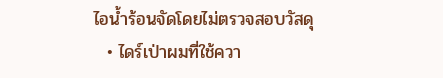ไอน้ำร้อนจัดโดยไม่ตรวจสอบวัสดุ
  • ไดร์เป่าผมที่ใช้ควา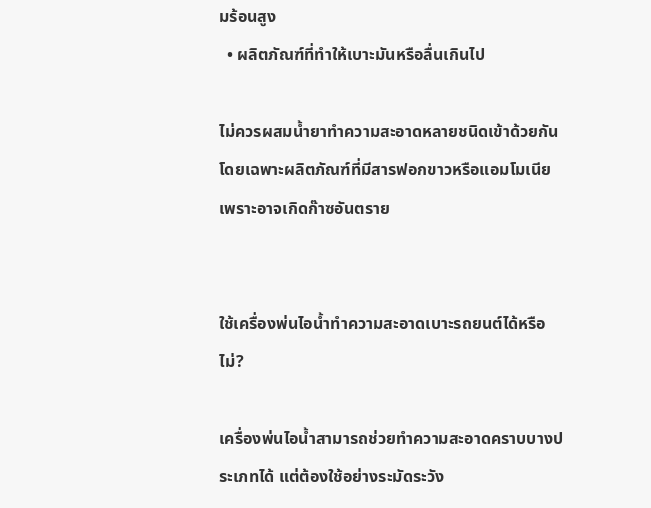มร้อนสูง
  • ผลิตภัณฑ์ที่ทำให้เบาะมันหรือลื่นเกินไป

ไม่ควรผสมน้ำยาทำความสะอาดหลายชนิดเข้าด้วยกัน โดยเฉพาะผลิตภัณฑ์ที่มีสารฟอกขาวหรือแอมโมเนีย เพราะอาจเกิดก๊าซอันตราย


ใช้เครื่องพ่นไอน้ำทำความสะอาดเบาะรถยนต์ได้หรือไม่?

เครื่องพ่นไอน้ำสามารถช่วยทำความสะอาดคราบบางประเภทได้ แต่ต้องใช้อย่างระมัดระวัง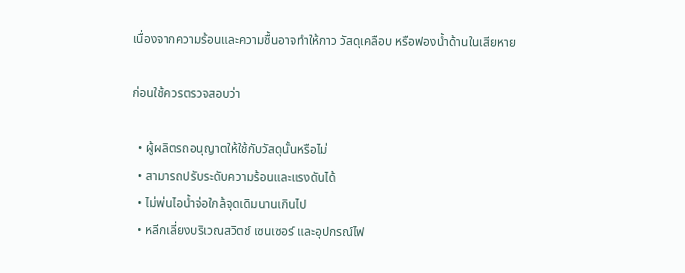เนื่องจากความร้อนและความชื้นอาจทำให้กาว วัสดุเคลือบ หรือฟองน้ำด้านในเสียหาย

ก่อนใช้ควรตรวจสอบว่า

  • ผู้ผลิตรถอนุญาตให้ใช้กับวัสดุนั้นหรือไม่
  • สามารถปรับระดับความร้อนและแรงดันได้
  • ไม่พ่นไอน้ำจ่อใกล้จุดเดิมนานเกินไป
  • หลีกเลี่ยงบริเวณสวิตช์ เซนเซอร์ และอุปกรณ์ไฟ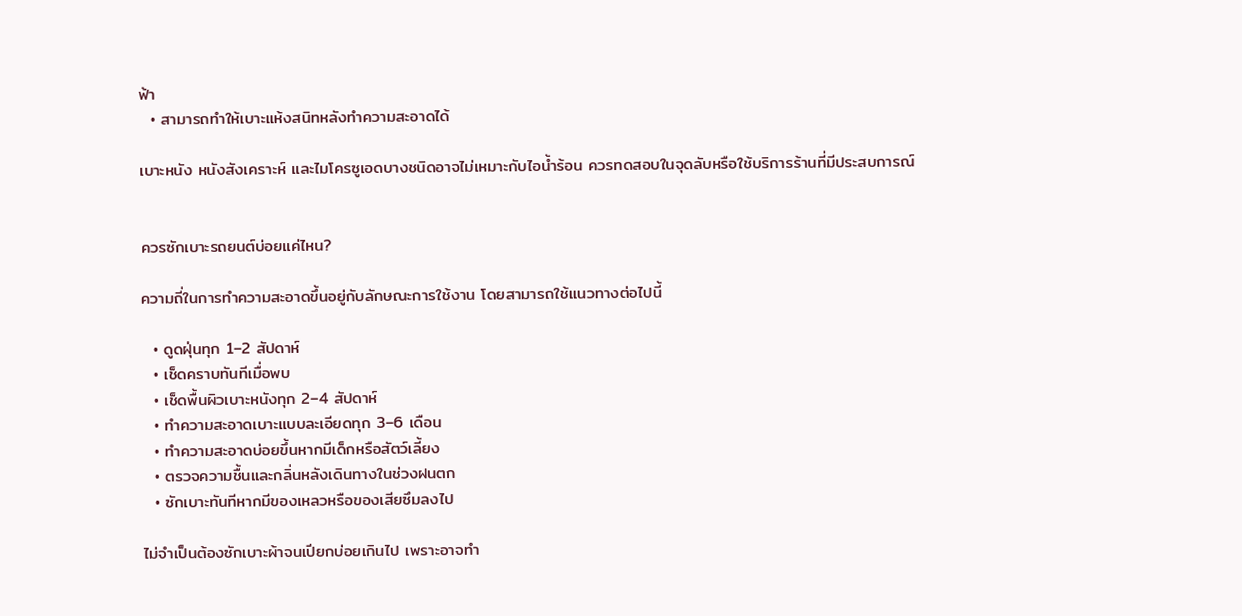ฟ้า
  • สามารถทำให้เบาะแห้งสนิทหลังทำความสะอาดได้

เบาะหนัง หนังสังเคราะห์ และไมโครซูเอดบางชนิดอาจไม่เหมาะกับไอน้ำร้อน ควรทดสอบในจุดลับหรือใช้บริการร้านที่มีประสบการณ์


ควรซักเบาะรถยนต์บ่อยแค่ไหน?

ความถี่ในการทำความสะอาดขึ้นอยู่กับลักษณะการใช้งาน โดยสามารถใช้แนวทางต่อไปนี้

  • ดูดฝุ่นทุก 1–2 สัปดาห์
  • เช็ดคราบทันทีเมื่อพบ
  • เช็ดพื้นผิวเบาะหนังทุก 2–4 สัปดาห์
  • ทำความสะอาดเบาะแบบละเอียดทุก 3–6 เดือน
  • ทำความสะอาดบ่อยขึ้นหากมีเด็กหรือสัตว์เลี้ยง
  • ตรวจความชื้นและกลิ่นหลังเดินทางในช่วงฝนตก
  • ซักเบาะทันทีหากมีของเหลวหรือของเสียซึมลงไป

ไม่จำเป็นต้องซักเบาะผ้าจนเปียกบ่อยเกินไป เพราะอาจทำ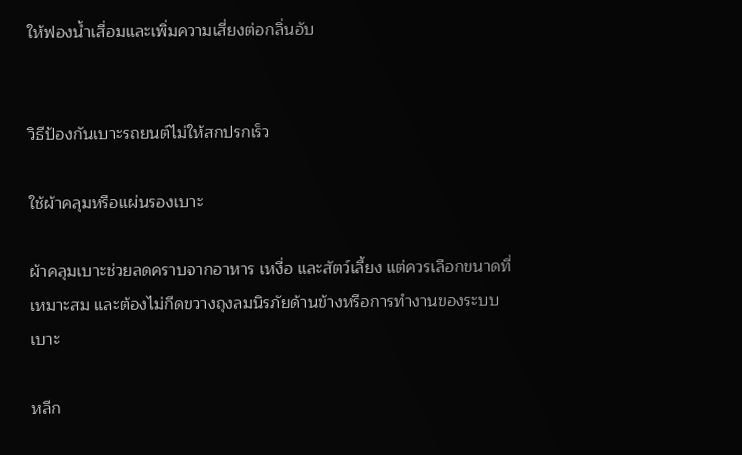ให้ฟองน้ำเสื่อมและเพิ่มความเสี่ยงต่อกลิ่นอับ


วิธีป้องกันเบาะรถยนต์ไม่ให้สกปรกเร็ว

ใช้ผ้าคลุมหรือแผ่นรองเบาะ

ผ้าคลุมเบาะช่วยลดคราบจากอาหาร เหงื่อ และสัตว์เลี้ยง แต่ควรเลือกขนาดที่เหมาะสม และต้องไม่กีดขวางถุงลมนิรภัยด้านข้างหรือการทำงานของระบบเบาะ

หลีก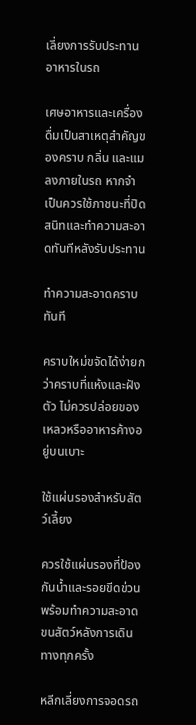เลี่ยงการรับประทานอาหารในรถ

เศษอาหารและเครื่องดื่มเป็นสาเหตุสำคัญของคราบ กลิ่น และแมลงภายในรถ หากจำเป็นควรใช้ภาชนะที่ปิดสนิทและทำความสะอาดทันทีหลังรับประทาน

ทำความสะอาดคราบทันที

คราบใหม่ขจัดได้ง่ายกว่าคราบที่แห้งและฝังตัว ไม่ควรปล่อยของเหลวหรืออาหารค้างอยู่บนเบาะ

ใช้แผ่นรองสำหรับสัตว์เลี้ยง

ควรใช้แผ่นรองที่ป้องกันน้ำและรอยขีดข่วน พร้อมทำความสะอาดขนสัตว์หลังการเดินทางทุกครั้ง

หลีกเลี่ยงการจอดรถ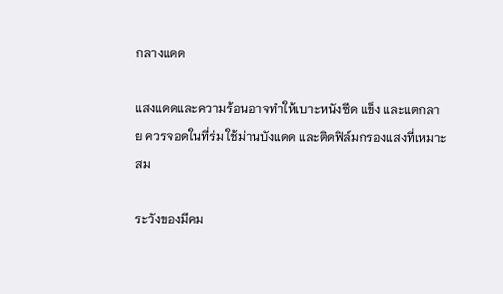กลางแดด

แสงแดดและความร้อนอาจทำให้เบาะหนังซีด แข็ง และแตกลาย ควรจอดในที่ร่ม ใช้ม่านบังแดด และติดฟิล์มกรองแสงที่เหมาะสม

ระวังของมีคม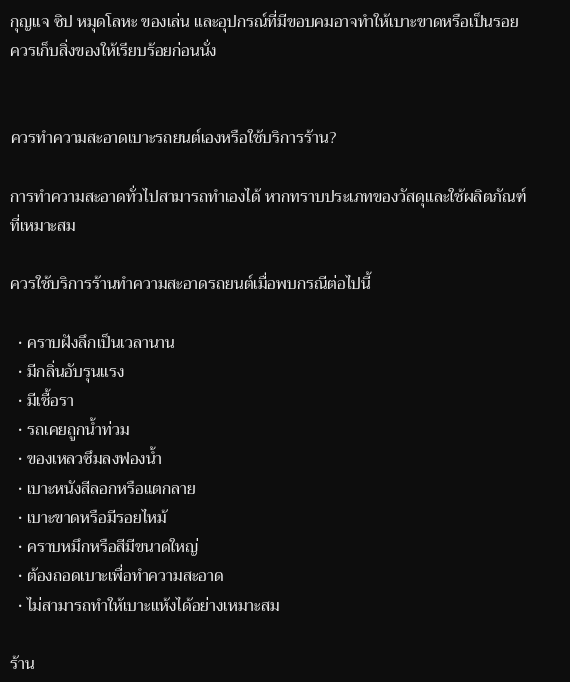กุญแจ ซิป หมุดโลหะ ของเล่น และอุปกรณ์ที่มีขอบคมอาจทำให้เบาะขาดหรือเป็นรอย ควรเก็บสิ่งของให้เรียบร้อยก่อนนั่ง


ควรทำความสะอาดเบาะรถยนต์เองหรือใช้บริการร้าน?

การทำความสะอาดทั่วไปสามารถทำเองได้ หากทราบประเภทของวัสดุและใช้ผลิตภัณฑ์ที่เหมาะสม

ควรใช้บริการร้านทำความสะอาดรถยนต์เมื่อพบกรณีต่อไปนี้

  • คราบฝังลึกเป็นเวลานาน
  • มีกลิ่นอับรุนแรง
  • มีเชื้อรา
  • รถเคยถูกน้ำท่วม
  • ของเหลวซึมลงฟองน้ำ
  • เบาะหนังสีลอกหรือแตกลาย
  • เบาะขาดหรือมีรอยไหม้
  • คราบหมึกหรือสีมีขนาดใหญ่
  • ต้องถอดเบาะเพื่อทำความสะอาด
  • ไม่สามารถทำให้เบาะแห้งได้อย่างเหมาะสม

ร้าน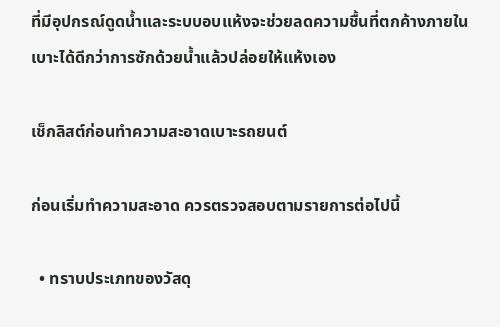ที่มีอุปกรณ์ดูดน้ำและระบบอบแห้งจะช่วยลดความชื้นที่ตกค้างภายในเบาะได้ดีกว่าการซักด้วยน้ำแล้วปล่อยให้แห้งเอง

เช็กลิสต์ก่อนทำความสะอาดเบาะรถยนต์

ก่อนเริ่มทำความสะอาด ควรตรวจสอบตามรายการต่อไปนี้

  • ทราบประเภทของวัสดุ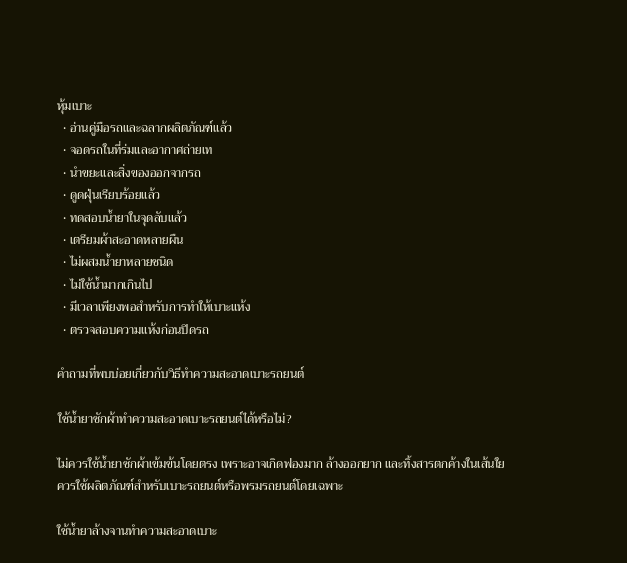หุ้มเบาะ
  • อ่านคู่มือรถและฉลากผลิตภัณฑ์แล้ว
  • จอดรถในที่ร่มและอากาศถ่ายเท
  • นำขยะและสิ่งของออกจากรถ
  • ดูดฝุ่นเรียบร้อยแล้ว
  • ทดสอบน้ำยาในจุดลับแล้ว
  • เตรียมผ้าสะอาดหลายผืน
  • ไม่ผสมน้ำยาหลายชนิด
  • ไม่ใช้น้ำมากเกินไป
  • มีเวลาเพียงพอสำหรับการทำให้เบาะแห้ง
  • ตรวจสอบความแห้งก่อนปิดรถ

คำถามที่พบบ่อยเกี่ยวกับวิธีทำความสะอาดเบาะรถยนต์

ใช้น้ำยาซักผ้าทำความสะอาดเบาะรถยนต์ได้หรือไม่?

ไม่ควรใช้น้ำยาซักผ้าเข้มข้นโดยตรง เพราะอาจเกิดฟองมาก ล้างออกยาก และทิ้งสารตกค้างในเส้นใย ควรใช้ผลิตภัณฑ์สำหรับเบาะรถยนต์หรือพรมรถยนต์โดยเฉพาะ

ใช้น้ำยาล้างจานทำความสะอาดเบาะ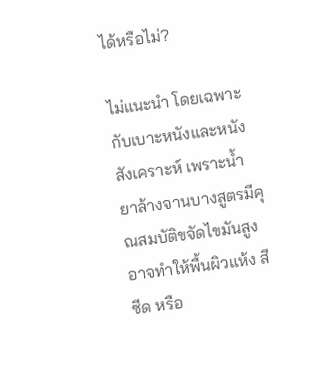ได้หรือไม่?

ไม่แนะนำ โดยเฉพาะกับเบาะหนังและหนังสังเคราะห์ เพราะน้ำยาล้างจานบางสูตรมีคุณสมบัติขจัดไขมันสูง อาจทำให้พื้นผิวแห้ง สีซีด หรือ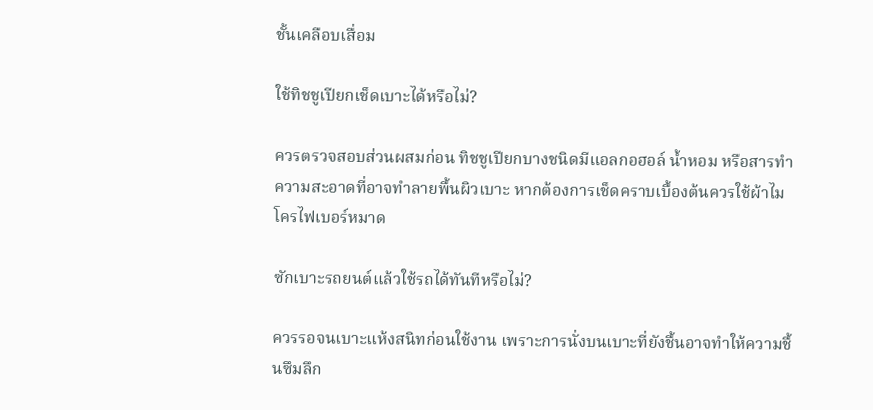ชั้นเคลือบเสื่อม

ใช้ทิชชูเปียกเช็ดเบาะได้หรือไม่?

ควรตรวจสอบส่วนผสมก่อน ทิชชูเปียกบางชนิดมีแอลกอฮอล์ น้ำหอม หรือสารทำความสะอาดที่อาจทำลายพื้นผิวเบาะ หากต้องการเช็ดคราบเบื้องต้นควรใช้ผ้าไมโครไฟเบอร์หมาด

ซักเบาะรถยนต์แล้วใช้รถได้ทันทีหรือไม่?

ควรรอจนเบาะแห้งสนิทก่อนใช้งาน เพราะการนั่งบนเบาะที่ยังชื้นอาจทำให้ความชื้นซึมลึก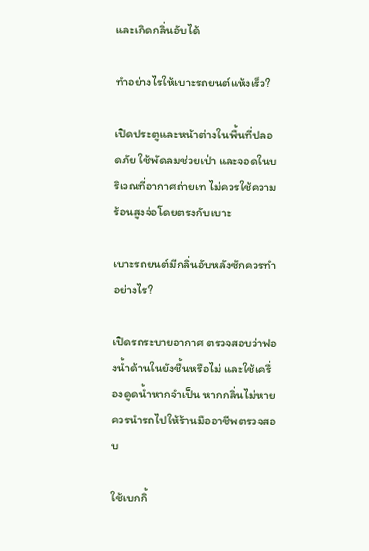และเกิดกลิ่นอับได้

ทำอย่างไรให้เบาะรถยนต์แห้งเร็ว?

เปิดประตูและหน้าต่างในพื้นที่ปลอดภัย ใช้พัดลมช่วยเป่า และจอดในบริเวณที่อากาศถ่ายเท ไม่ควรใช้ความร้อนสูงจ่อโดยตรงกับเบาะ

เบาะรถยนต์มีกลิ่นอับหลังซักควรทำอย่างไร?

เปิดรถระบายอากาศ ตรวจสอบว่าฟองน้ำด้านในยังชื้นหรือไม่ และใช้เครื่องดูดน้ำหากจำเป็น หากกลิ่นไม่หายควรนำรถไปให้ร้านมืออาชีพตรวจสอบ

ใช้เบกกิ้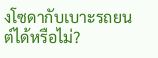งโซดากับเบาะรถยนต์ได้หรือไม่?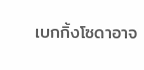เบกกิ้งโซดาอาจ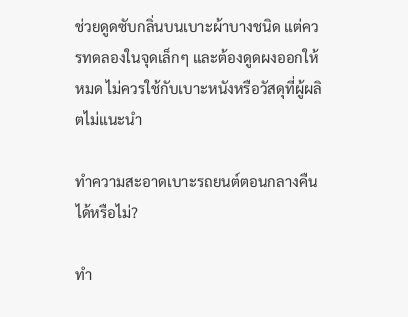ช่วยดูดซับกลิ่นบนเบาะผ้าบางชนิด แต่ควรทดลองในจุดเล็กๆ และต้องดูดผงออกให้หมด ไม่ควรใช้กับเบาะหนังหรือวัสดุที่ผู้ผลิตไม่แนะนำ

ทำความสะอาดเบาะรถยนต์ตอนกลางคืนได้หรือไม่?

ทำ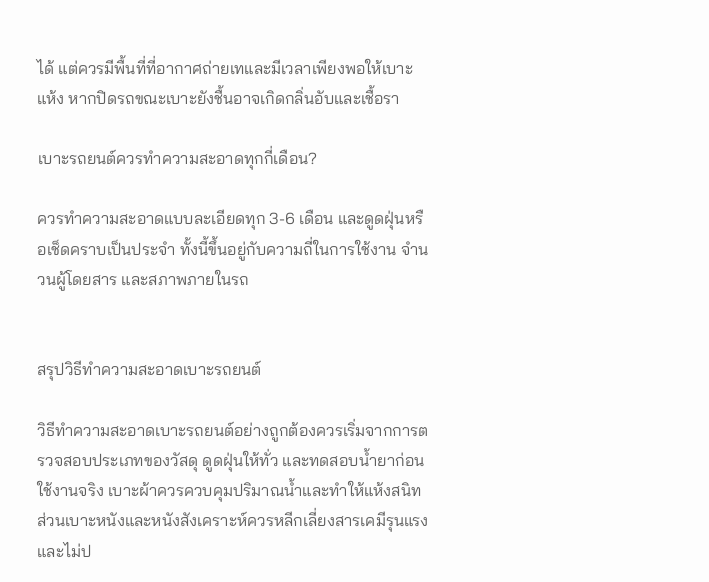ได้ แต่ควรมีพื้นที่ที่อากาศถ่ายเทและมีเวลาเพียงพอให้เบาะแห้ง หากปิดรถขณะเบาะยังชื้นอาจเกิดกลิ่นอับและเชื้อรา

เบาะรถยนต์ควรทำความสะอาดทุกกี่เดือน?

ควรทำความสะอาดแบบละเอียดทุก 3-6 เดือน และดูดฝุ่นหรือเช็ดคราบเป็นประจำ ทั้งนี้ขึ้นอยู่กับความถี่ในการใช้งาน จำนวนผู้โดยสาร และสภาพภายในรถ


สรุปวิธีทำความสะอาดเบาะรถยนต์

วิธีทำความสะอาดเบาะรถยนต์อย่างถูกต้องควรเริ่มจากการตรวจสอบประเภทของวัสดุ ดูดฝุ่นให้ทั่ว และทดสอบน้ำยาก่อนใช้งานจริง เบาะผ้าควรควบคุมปริมาณน้ำและทำให้แห้งสนิท ส่วนเบาะหนังและหนังสังเคราะห์ควรหลีกเลี่ยงสารเคมีรุนแรงและไม่ป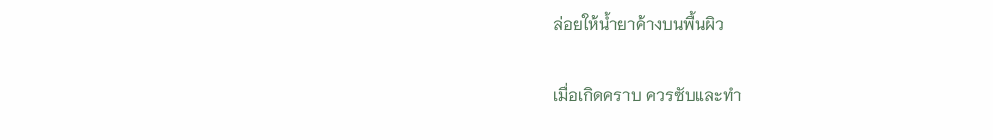ล่อยให้น้ำยาค้างบนพื้นผิว

เมื่อเกิดคราบ ควรซับและทำ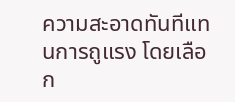ความสะอาดทันทีแทนการถูแรง โดยเลือก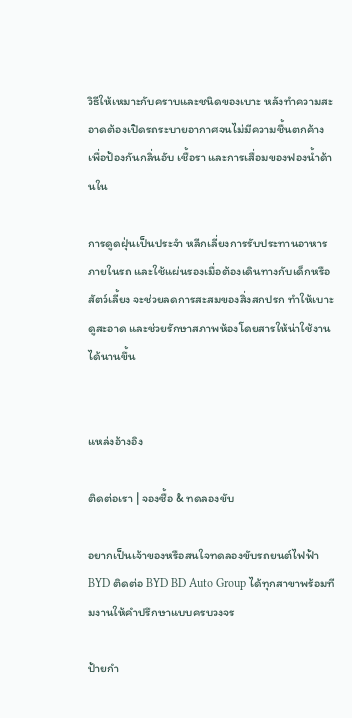วิธีให้เหมาะกับคราบและชนิดของเบาะ หลังทำความสะอาดต้องเปิดรถระบายอากาศจนไม่มีความชื้นตกค้าง เพื่อป้องกันกลิ่นอับ เชื้อรา และการเสื่อมของฟองน้ำด้านใน

การดูดฝุ่นเป็นประจำ หลีกเลี่ยงการรับประทานอาหารภายในรถ และใช้แผ่นรองเมื่อต้องเดินทางกับเด็กหรือสัตว์เลี้ยง จะช่วยลดการสะสมของสิ่งสกปรก ทำให้เบาะดูสะอาด และช่วยรักษาสภาพห้องโดยสารให้น่าใช้งานได้นานขึ้น


แหล่งอ้างอิง

ติดต่อเรา | จองซื้อ & ทดลองขับ

อยากเป็นเจ้าของหรือสนใจทดลองขับรถยนต์ไฟฟ้า BYD ติดต่อ BYD BD Auto Group ได้ทุกสาขาพร้อมทีมงานให้คำปรึกษาแบบครบวงจร

ป้ายกำ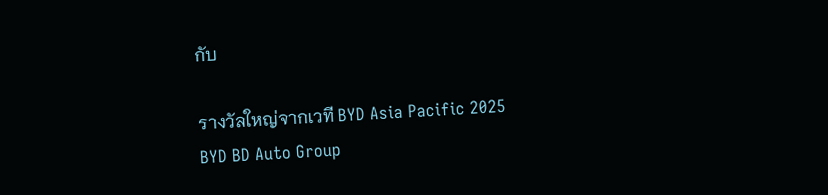กับ

รางวัลใหญ่จากเวที BYD Asia Pacific 2025
BYD BD Auto Group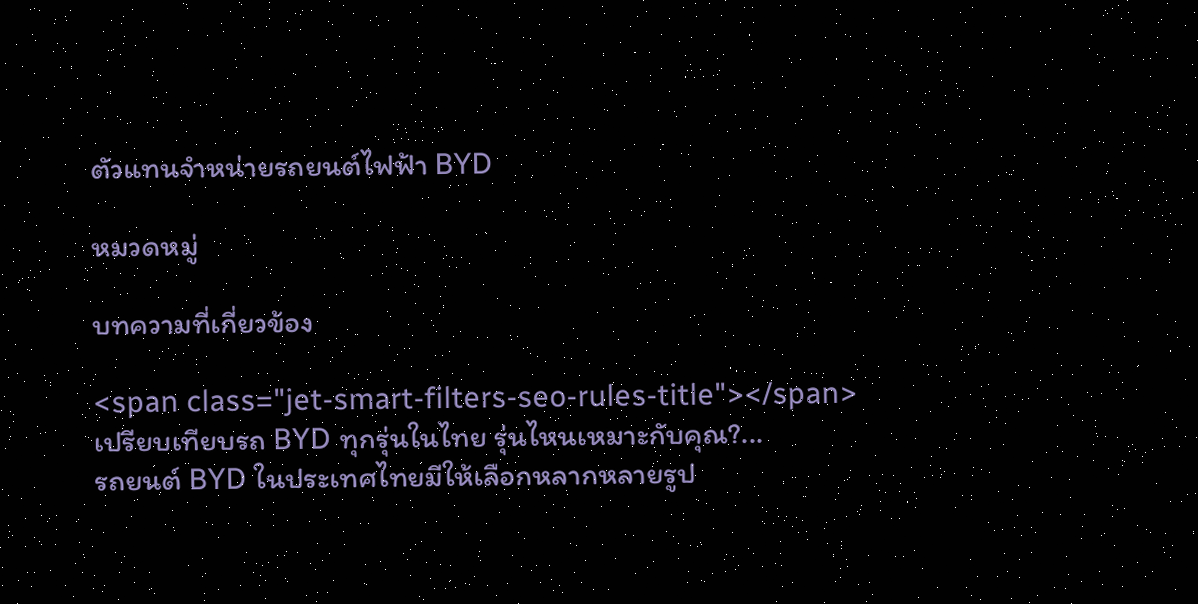ตัวแทนจำหน่ายรถยนต์ไฟฟ้า BYD

หมวดหมู่

บทความที่เกี่ยวข้อง

<span class="jet-smart-filters-seo-rules-title"></span>
เปรียบเทียบรถ BYD ทุกรุ่นในไทย รุ่นไหนเหมาะกับคุณ?...
รถยนต์ BYD ในประเทศไทยมีให้เลือกหลากหลายรูป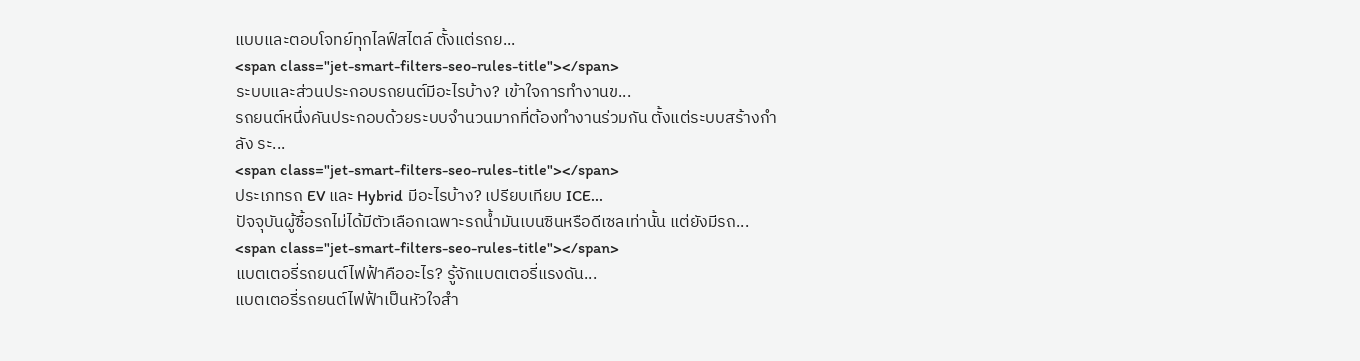แบบและตอบโจทย์ทุกไลฟ์สไตล์ ตั้งแต่รถย...
<span class="jet-smart-filters-seo-rules-title"></span>
ระบบและส่วนประกอบรถยนต์มีอะไรบ้าง? เข้าใจการทำงานข...
รถยนต์หนึ่งคันประกอบด้วยระบบจำนวนมากที่ต้องทำงานร่วมกัน ตั้งแต่ระบบสร้างกำลัง ระ...
<span class="jet-smart-filters-seo-rules-title"></span>
ประเภทรถ EV และ Hybrid มีอะไรบ้าง? เปรียบเทียบ ICE...
ปัจจุบันผู้ซื้อรถไม่ได้มีตัวเลือกเฉพาะรถน้ำมันเบนซินหรือดีเซลเท่านั้น แต่ยังมีรถ...
<span class="jet-smart-filters-seo-rules-title"></span>
แบตเตอรี่รถยนต์ไฟฟ้าคืออะไร? รู้จักแบตเตอรี่แรงดัน...
แบตเตอรี่รถยนต์ไฟฟ้าเป็นหัวใจสำ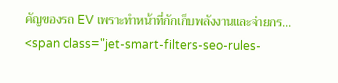คัญของรถ EV เพราะทำหน้าที่กักเก็บพลังงานและจ่ายกร...
<span class="jet-smart-filters-seo-rules-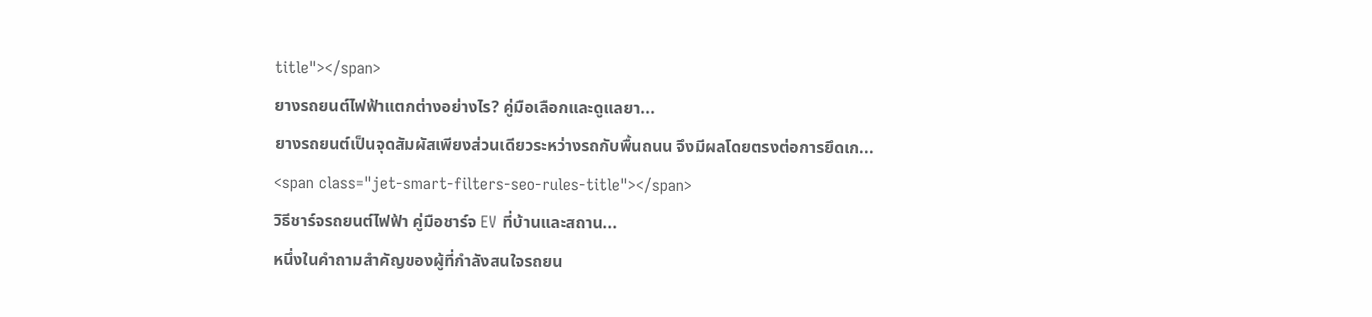title"></span>
ยางรถยนต์ไฟฟ้าแตกต่างอย่างไร? คู่มือเลือกและดูแลยา...
ยางรถยนต์เป็นจุดสัมผัสเพียงส่วนเดียวระหว่างรถกับพื้นถนน จึงมีผลโดยตรงต่อการยึดเก...
<span class="jet-smart-filters-seo-rules-title"></span>
วิธีชาร์จรถยนต์ไฟฟ้า คู่มือชาร์จ EV ที่บ้านและสถาน...
หนึ่งในคำถามสำคัญของผู้ที่กำลังสนใจรถยน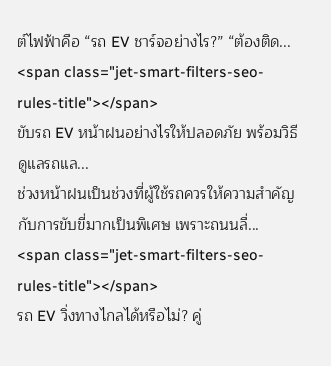ต์ไฟฟ้าคือ “รถ EV ชาร์จอย่างไร?” “ต้องติด...
<span class="jet-smart-filters-seo-rules-title"></span>
ขับรถ EV หน้าฝนอย่างไรให้ปลอดภัย พร้อมวิธีดูแลรถแล...
ช่วงหน้าฝนเป็นช่วงที่ผู้ใช้รถควรให้ความสำคัญกับการขับขี่มากเป็นพิเศษ เพราะถนนลื่...
<span class="jet-smart-filters-seo-rules-title"></span>
รถ EV วิ่งทางไกลได้หรือไม่? คู่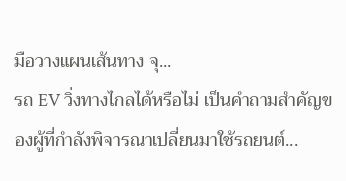มือวางแผนเส้นทาง จุ...
รถ EV วิ่งทางไกลได้หรือไม่ เป็นคำถามสำคัญของผู้ที่กำลังพิจารณาเปลี่ยนมาใช้รถยนต์...